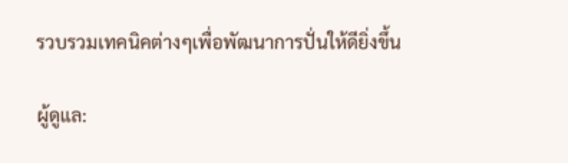รวบรวมเทคนิคต่างๆเพื่อพัฒนาการปั่นให้ดียิ่งขึ้น

ผู้ดูแล: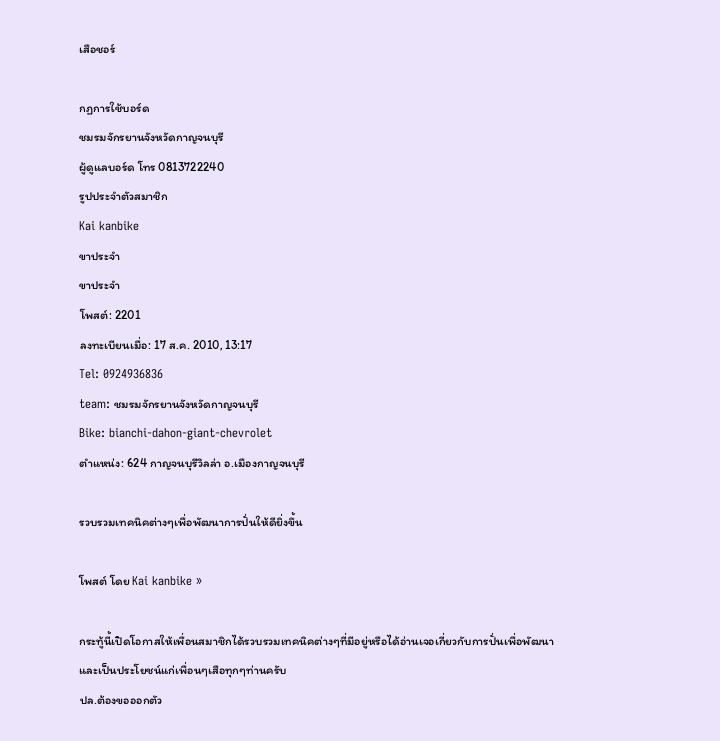เสือชอร์

กฏการใช้บอร์ด
ชมรมจักรยานจังหวัดกาญจนบุรี
ผู้ดูแลบอร์ด โทร 0813722240
รูปประจำตัวสมาชิก
Kai kanbike
ขาประจำ
ขาประจำ
โพสต์: 2201
ลงทะเบียนเมื่อ: 17 ส.ค. 2010, 13:17
Tel: 0924936836
team: ชมรมจักรยานจังหวัดกาญจนบุรี
Bike: bianchi-dahon-giant-chevrolet
ตำแหน่ง: 624 กาญจนบุรีวิลล่า อ.เมืองกาญจนบุรี

รวบรวมเทคนิคต่างๆเพื่อพัฒนาการปั่นให้ดียิ่งขึ้น

โพสต์ โดย Kai kanbike »

กระทู้นี้เปิดโอกาสให้เพื่อนสมาชิกได้รวบรวมเทคนิคต่างๆที่มีอยู่หรือได้อ่านเจอเกี่ยวกับการปั่นเพื่อพัฒนาและเป็นประโยชน์แก่เพื่อนๆเสือทุกๆท่านครับ
ปล.ต้องขอออกตัว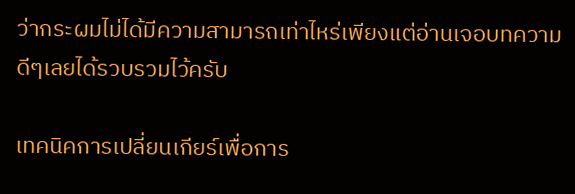ว่ากระผมไม่ได้มีความสามารถเท่าไหร่เพียงแต่อ่านเจอบทความดีๆเลยได้รวบรวมไว้ครับ

เทคนิคการเปลี่ยนเกียร์เพื่อการ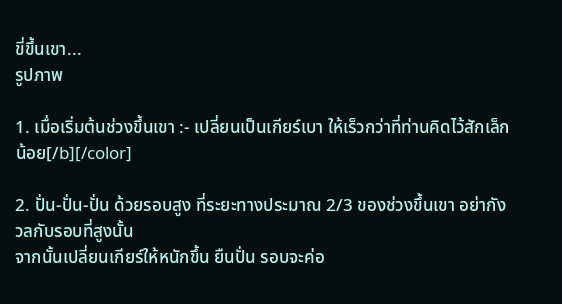ขี่ขึ้นเขา...
รูปภาพ

1. เมื่อเริ่มต้นช่วงขึ้นเขา :- เปลี่ยนเป็นเกียร์เบา ให้เร็วกว่าที่ท่านคิดไว้สักเล็กน้อย[/b][/color]

2. ปั่น-ปั่น-ปั่น ด้วยรอบสูง ที่ระยะทางประมาณ 2/3 ของช่วงขึ้นเขา อย่ากังวลกับรอบที่สูงนั้น
จากนั้นเปลี่ยนเกียร์ให้หนักขึ้น ยืนปั่น รอบจะค่อ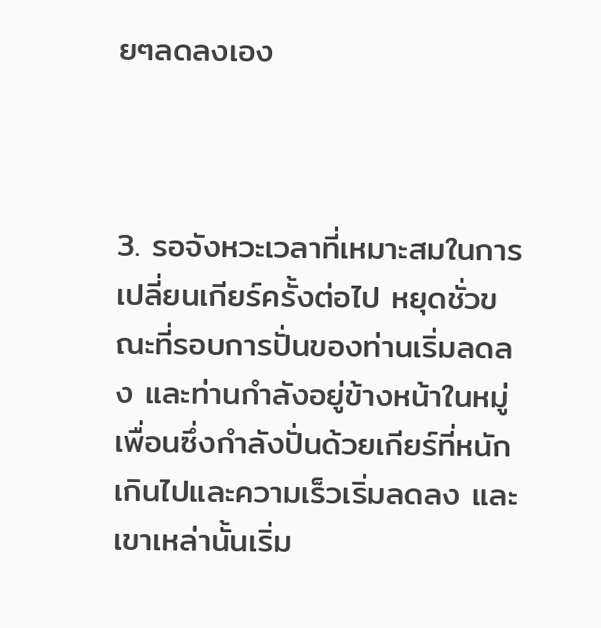ยๆลดลงเอง



3. รอจังหวะเวลาที่เหมาะสมในการเปลี่ยนเกียร์ครั้งต่อไป หยุดชั่วขณะที่รอบการปั่นของท่านเริ่มลดลง และท่านกำลังอยู่ข้างหน้าในหมู่เพื่อนซึ่งกำลังปั่นด้วยเกียร์ที่หนักเกินไปและความเร็วเริ่มลดลง และเขาเหล่านั้นเริ่ม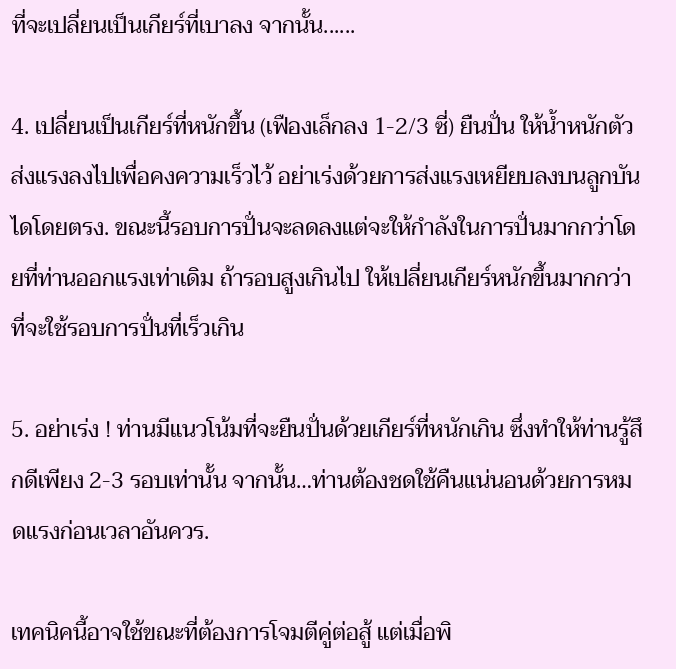ที่จะเปลี่ยนเป็นเกียร์ที่เบาลง จากนั้น......

4. เปลี่ยนเป็นเกียร์ที่หนักขึ้น (เฟืองเล็กลง 1-2/3 ซี่) ยืนปั่น ให้น้ำหนักตัวส่งแรงลงไปเพื่อคงความเร็วไว้ อย่าเร่งด้วยการส่งแรงเหยียบลงบนลูกบันไดโดยตรง. ขณะนี้รอบการปั่นจะลดลงแต่จะให้กำลังในการปั่นมากกว่าโดยที่ท่านออกแรงเท่าเดิม ถ้ารอบสูงเกินไป ให้เปลี่ยนเกียร์หนักขึ้นมากกว่าที่จะใช้รอบการปั่นที่เร็วเกิน

5. อย่าเร่ง ! ท่านมีแนวโน้มที่จะยืนปั่นด้วยเกียร์ที่หนักเกิน ซึ่งทำให้ท่านรู้สึกดีเพียง 2-3 รอบเท่านั้น จากนั้น…ท่านต้องชดใช้คืนแน่นอนด้วยการหมดแรงก่อนเวลาอันควร.

เทคนิคนี้อาจใช้ขณะที่ต้องการโจมตีคู่ต่อสู้ แต่เมื่อพิ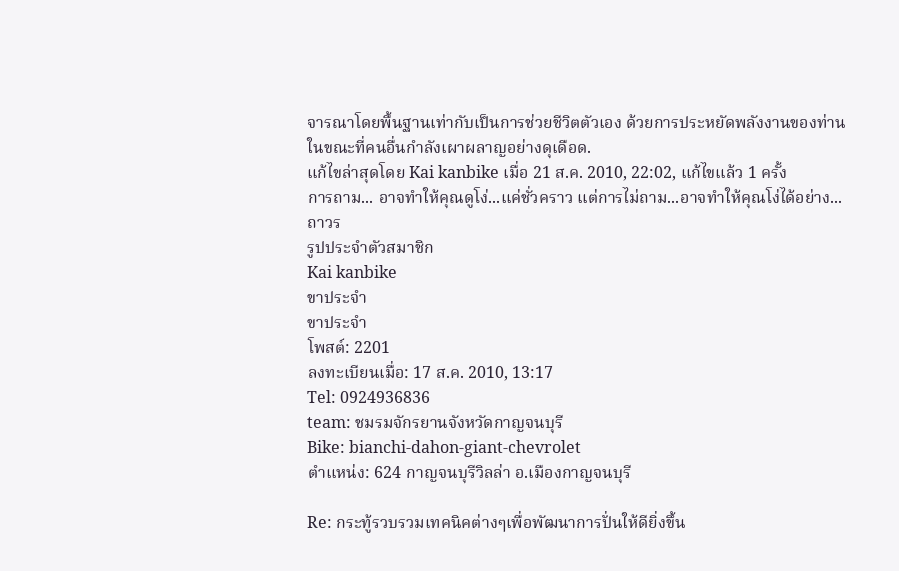จารณาโดยพื้นฐานเท่ากับเป็นการช่วยชีวิตตัวเอง ด้วยการประหยัดพลังงานของท่านในขณะที่คนอื่นกำลังเผาผลาญอย่างดุเดือด.
แก้ไขล่าสุดโดย Kai kanbike เมื่อ 21 ส.ค. 2010, 22:02, แก้ไขแล้ว 1 ครั้ง
การถาม... อาจทำให้คุณดูโง่...แค่ชั่วคราว แต่การไม่ถาม...อาจทำให้คุณโง่ได้อย่าง...ถาวร
รูปประจำตัวสมาชิก
Kai kanbike
ขาประจำ
ขาประจำ
โพสต์: 2201
ลงทะเบียนเมื่อ: 17 ส.ค. 2010, 13:17
Tel: 0924936836
team: ชมรมจักรยานจังหวัดกาญจนบุรี
Bike: bianchi-dahon-giant-chevrolet
ตำแหน่ง: 624 กาญจนบุรีวิลล่า อ.เมืองกาญจนบุรี

Re: กระทู้รวบรวมเทคนิคต่างๆเพื่อพัฒนาการปั่นให้ดียิ่งขึ้น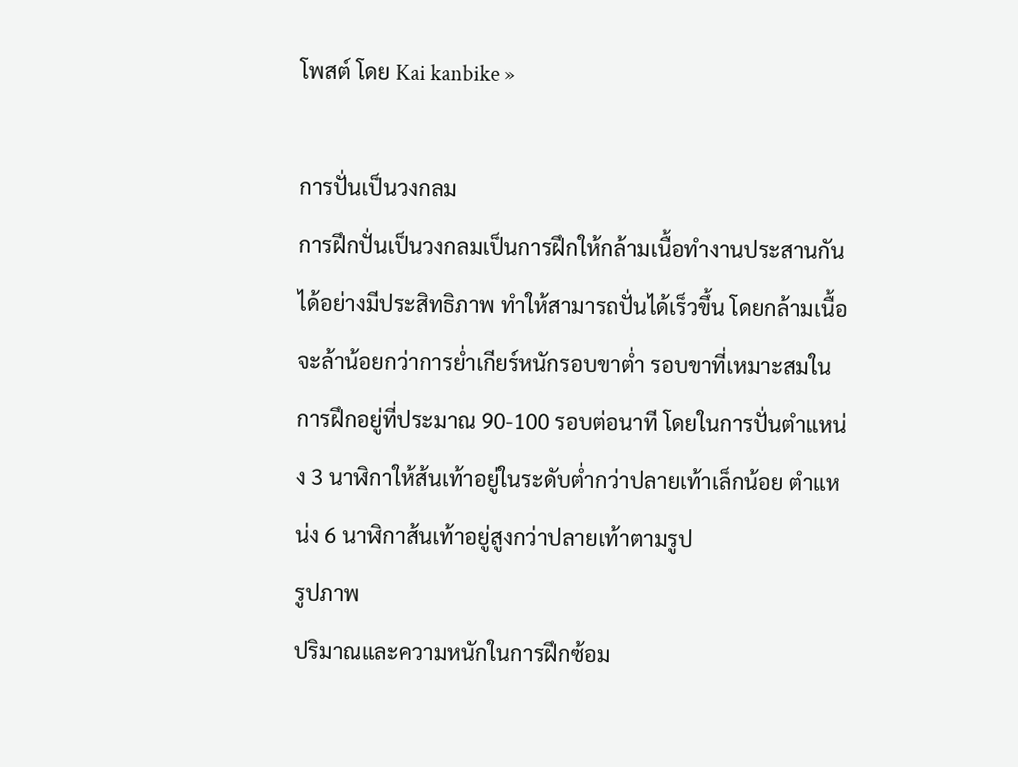โพสต์ โดย Kai kanbike »

การปั่นเป็นวงกลม
การฝึกปั่นเป็นวงกลมเป็นการฝึกให้กล้ามเนื้อทำงานประสานกันได้อย่างมีประสิทธิภาพ ทำให้สามารถปั่นได้เร็วขึ้น โดยกล้ามเนื้อจะล้าน้อยกว่าการย่ำเกียร์หนักรอบขาต่ำ รอบขาที่เหมาะสมในการฝึกอยู่ที่ประมาณ 90-100 รอบต่อนาที โดยในการปั่นตำแหน่ง 3 นาฬิกาให้ส้นเท้าอยู่ในระดับต่ำกว่าปลายเท้าเล็กน้อย ตำแหน่ง 6 นาฬิกาส้นเท้าอยู่สูงกว่าปลายเท้าตามรูป
รูปภาพ
ปริมาณและความหนักในการฝึกซ้อม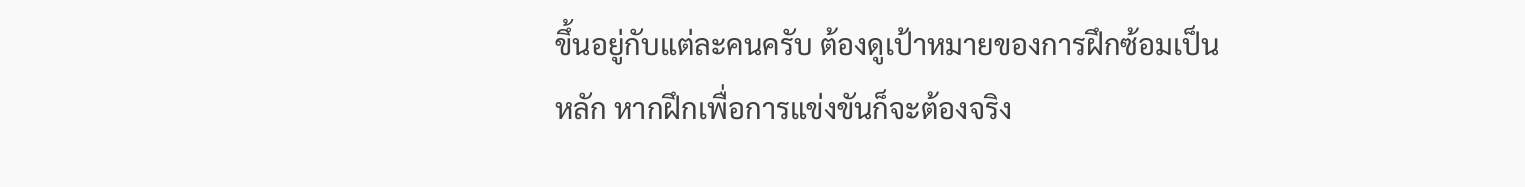ขึ้นอยู่กับแต่ละคนครับ ต้องดูเป้าหมายของการฝึกซ้อมเป็นหลัก หากฝึกเพื่อการแข่งขันก็จะต้องจริง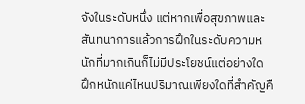จังในระดับหนึ่ง แต่หากเพื่อสุขภาพและสันทนาการแล้วการฝึกในระดับความหนักที่มากเกินก็ไม่มีประโยชน์แต่อย่างใด ฝึกหนักแค่ไหนปริมาณเพียงใดที่สำคัญคื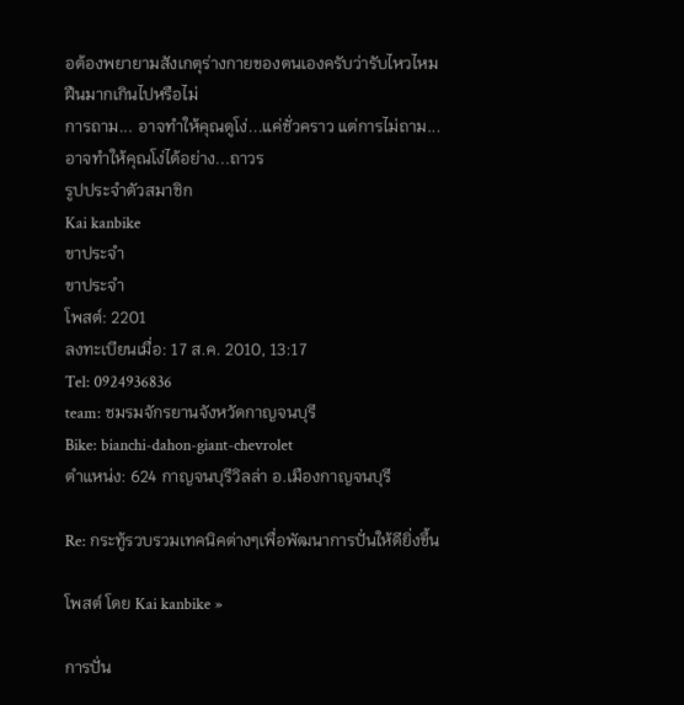อต้องพยายามสังเกตุร่างกายของตนเองครับว่ารับไหวไหม ฝืนมากเกินไปหรือไม่
การถาม... อาจทำให้คุณดูโง่...แค่ชั่วคราว แต่การไม่ถาม...อาจทำให้คุณโง่ได้อย่าง...ถาวร
รูปประจำตัวสมาชิก
Kai kanbike
ขาประจำ
ขาประจำ
โพสต์: 2201
ลงทะเบียนเมื่อ: 17 ส.ค. 2010, 13:17
Tel: 0924936836
team: ชมรมจักรยานจังหวัดกาญจนบุรี
Bike: bianchi-dahon-giant-chevrolet
ตำแหน่ง: 624 กาญจนบุรีวิลล่า อ.เมืองกาญจนบุรี

Re: กระทู้รวบรวมเทคนิคต่างๆเพื่อพัฒนาการปั่นให้ดียิ่งขึ้น

โพสต์ โดย Kai kanbike »

การปั่น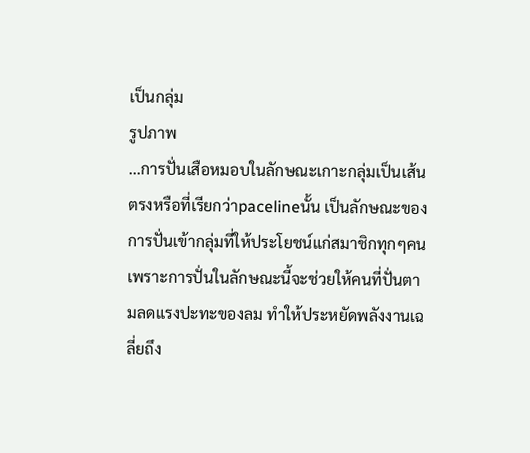เป็นกลุ่ม
รูปภาพ
...การปั่นเสือหมอบในลักษณะเกาะกลุ่มเป็นเส้นตรงหรือที่เรียกว่าpacelineนั้น เป็นลักษณะของการปั่นเข้ากลุ่มที่ให้ประโยชน์แก่สมาชิกทุกๆคน เพราะการปั่นในลักษณะนี้จะช่วยให้คนที่ปั่นตามลดแรงปะทะของลม ทำให้ประหยัดพลังงานเฉลี่ยถึง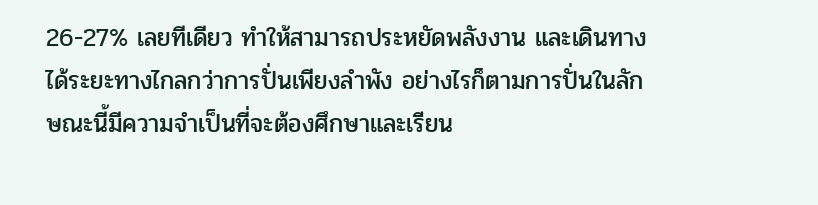26-27% เลยทีเดียว ทำให้สามารถประหยัดพลังงาน และเดินทางได้ระยะทางไกลกว่าการปั่นเพียงลำพัง อย่างไรก็ตามการปั่นในลักษณะนี้มีความจำเป็นที่จะต้องศึกษาและเรียน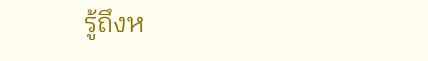รู้ถึงห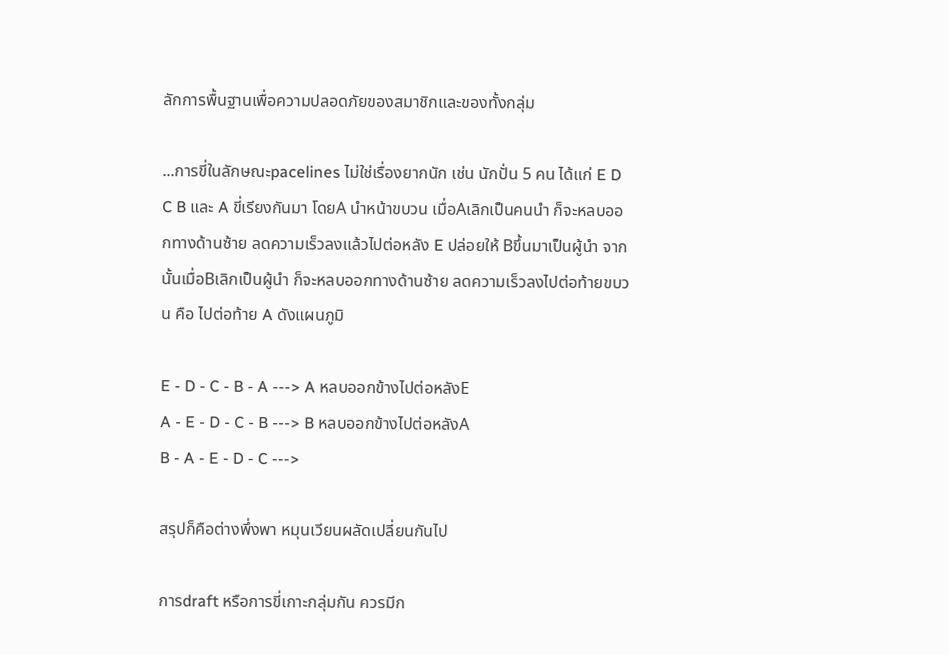ลักการพื้นฐานเพื่อความปลอดภัยของสมาชิกและของทั้งกลุ่ม

...การขี่ในลักษณะpacelines ไม่ใช่เรื่องยากนัก เช่น นักปั่น 5 คน ได้แก่ E D C B และ A ขี่เรียงกันมา โดยA นำหน้าขบวน เมื่อAเลิกเป็นคนนำ ก็จะหลบออกทางด้านซ้าย ลดความเร็วลงแล้วไปต่อหลัง E ปล่อยให้ Bขึ้นมาเป็นผู้นำ จากนั้นเมื่อBเลิกเป็นผู้นำ ก็จะหลบออกทางด้านซ้าย ลดความเร็วลงไปต่อท้ายขบวน คือ ไปต่อท้าย A ดังแผนภูมิ

E - D - C - B - A ---> A หลบออกข้างไปต่อหลังE
A - E - D - C - B ---> B หลบออกข้างไปต่อหลังA
B - A - E - D - C --->

สรุปก็คือต่างพึ่งพา หมุนเวียนผลัดเปลี่ยนกันไป

การdraft หรือการขี่เกาะกลุ่มกัน ควรมีก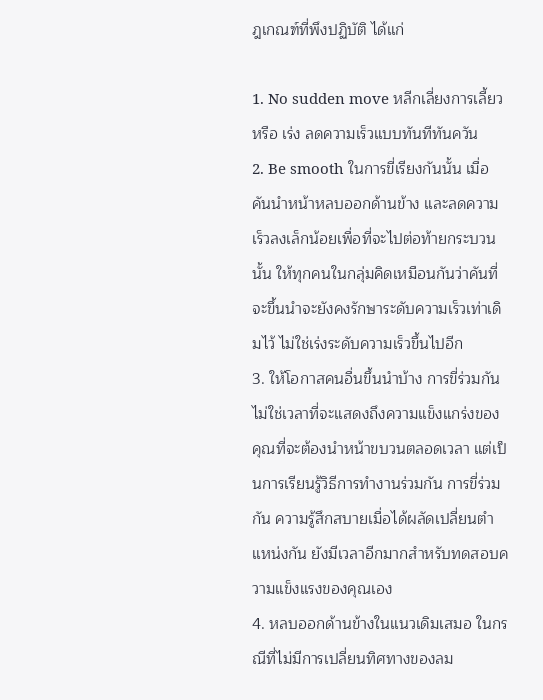ฎเกณฑ์ที่พึงปฏิบัติ ได้แก่

1. No sudden move หลีกเลี่ยงการเลี้ยว หรือ เร่ง ลดความเร็วแบบทันทีทันควัน
2. Be smooth ในการขี่เรียงกันนั้น เมื่อคันนำหน้าหลบออกด้านข้าง และลดความเร็วลงเล็กน้อยเพื่อที่จะไปต่อท้ายกระบวนนั้น ให้ทุกคนในกลุ่มคิดเหมือนกันว่าคันที่จะขึ้นนำจะยังคงรักษาระดับความเร็วเท่าเดิมไว้ ไม่ใช่เร่งระดับความเร็วขึ้นไปอีก
3. ให้โอกาสคนอื่นขึ้นนำบ้าง การขี่ร่วมกันไม่ใช่เวลาที่จะแสดงถึงความแข็งแกร่งของคุณที่จะต้องนำหน้าขบวนตลอดเวลา แต่เป็นการเรียนรู้วิธีการทำงานร่วมกัน การขี่ร่วมกัน ความรู้สึกสบายเมื่อได้ผลัดเปลี่ยนตำแหน่งกัน ยังมีเวลาอีกมากสำหรับทดสอบความแข็งแรงของคุณเอง
4. หลบออกด้านข้างในแนวเดิมเสมอ ในกรณีที่ไม่มีการเปลี่ยนทิศทางของลม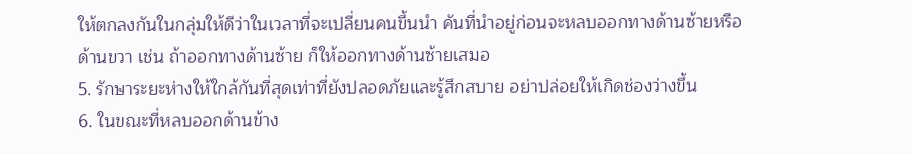ให้ตกลงกันในกลุ่มให้ดีว่าในเวลาที่จะเปลี่ยนคนขึ้นนำ คันที่นำอยู่ก่อนจะหลบออกทางด้านซ้ายหรือด้านขวา เช่น ถ้าออกทางด้านซ้าย ก็ให้ออกทางด้านซ้ายเสมอ
5. รักษาระยะห่างให้ใกล้กันที่สุดเท่าที่ยังปลอดภัยและรู้สึกสบาย อย่าปล่อยให้เกิดช่องว่างขึ้น
6. ในขณะที่หลบออกด้านข้าง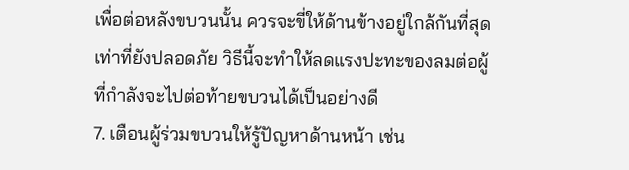เพื่อต่อหลังขบวนนั้น ควรจะขี่ให้ด้านข้างอยู่ใกล้กันที่สุดเท่าที่ยังปลอดภัย วิธีนี้จะทำให้ลดแรงปะทะของลมต่อผู้ที่กำลังจะไปต่อท้ายขบวนได้เป็นอย่างดี
7. เตือนผู้ร่วมขบวนให้รู้ปัญหาด้านหน้า เช่น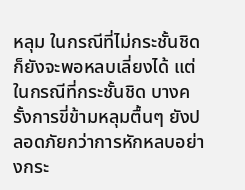หลุม ในกรณีที่ไม่กระชั้นชิดก็ยังจะพอหลบเลี่ยงได้ แต่ในกรณีที่กระชั้นชิด บางครั้งการขี่ข้ามหลุมตื้นๆ ยังปลอดภัยกว่าการหักหลบอย่างกระ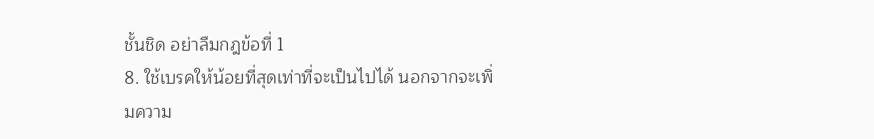ชั้นชิด อย่าลืมกฎข้อที่ 1
8. ใช้เบรคให้น้อยที่สุดเท่าที่จะเป็นไปได้ นอกจากจะเพิ่มความ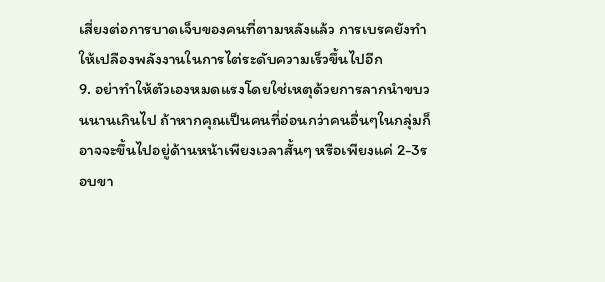เสี่ยงต่อการบาดเจ็บของคนที่ตามหลังแล้ว การเบรคยังทำให้เปลืองพลังงานในการไต่ระดับความเร็วขึ้นไปอีก
9. อย่าทำให้ตัวเองหมดแรงโดยใช่เหตุด้วยการลากนำขบวนนานเกินไป ถ้าหากคุณเป็นคนที่อ่อนกว่าคนอื่นๆในกลุ่มก็อาจจะขึ้นไปอยู่ด้านหน้าเพียงเวลาสั้นๆ หรือเพียงแค่ 2-3รอบขา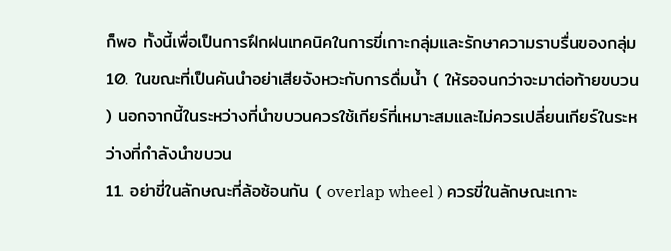ก็พอ ทั้งนี้เพื่อเป็นการฝึกฝนเทคนิคในการขี่เกาะกลุ่มและรักษาความราบรื่นของกลุ่ม
10. ในขณะที่เป็นคันนำอย่าเสียจังหวะกับการดื่มน้ำ ( ให้รอจนกว่าจะมาต่อท้ายขบวน ) นอกจากนี้ในระหว่างที่นำขบวนควรใช้เกียร์ที่เหมาะสมและไม่ควรเปลี่ยนเกียร์ในระหว่างที่กำลังนำขบวน
11. อย่าขี่ในลักษณะที่ล้อซ้อนกัน ( overlap wheel ) ควรขี่ในลักษณะเกาะ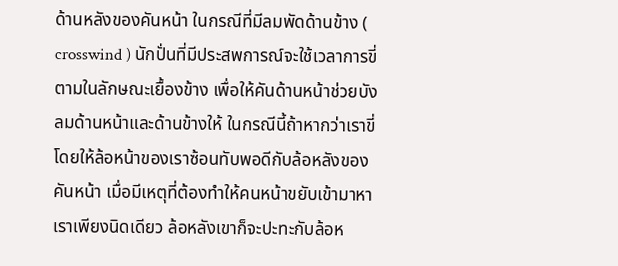ด้านหลังของคันหน้า ในกรณีที่มีลมพัดด้านข้าง ( crosswind ) นักปั่นที่มีประสพการณ์จะใช้เวลาการขี่ตามในลักษณะเยื้องข้าง เพื่อให้คันด้านหน้าช่วยบังลมด้านหน้าและด้านข้างให้ ในกรณีนี้ถ้าหากว่าเราขี่โดยให้ล้อหน้าของเราซ้อนทับพอดีกับล้อหลังของคันหน้า เมื่อมีเหตุที่ต้องทำให้คนหน้าขยับเข้ามาหาเราเพียงนิดเดียว ล้อหลังเขาก็จะปะทะกับล้อห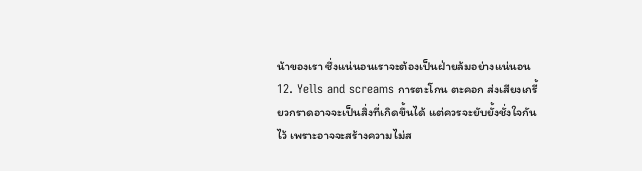น้าของเรา ซึ่งแน่นอนเราจะต้องเป็นฝ่ายล้มอย่างแน่นอน
12. Yells and screams การตะโกน ตะคอก ส่งเสียงเกรี้ยวกราดอาจจะเป็นสิ่งที่เกิดขึ้นได้ แต่ควรจะยับยั้งชั่งใจกันไว้ เพราะอาจจะสร้างความไม่ส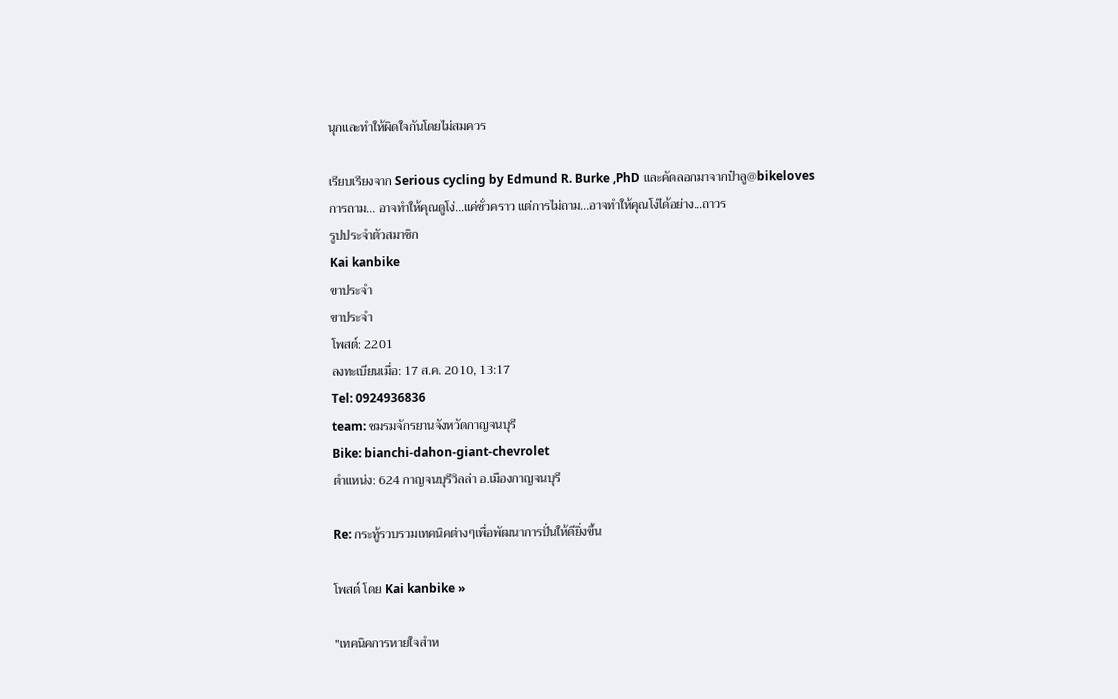นุกและทำให้ผิดใจกันโดยไม่สมควร

เรียบเรียงจาก Serious cycling by Edmund R. Burke ,PhD และคัดลอกมาจากป๋าลู@bikeloves
การถาม... อาจทำให้คุณดูโง่...แค่ชั่วคราว แต่การไม่ถาม...อาจทำให้คุณโง่ได้อย่าง...ถาวร
รูปประจำตัวสมาชิก
Kai kanbike
ขาประจำ
ขาประจำ
โพสต์: 2201
ลงทะเบียนเมื่อ: 17 ส.ค. 2010, 13:17
Tel: 0924936836
team: ชมรมจักรยานจังหวัดกาญจนบุรี
Bike: bianchi-dahon-giant-chevrolet
ตำแหน่ง: 624 กาญจนบุรีวิลล่า อ.เมืองกาญจนบุรี

Re: กระทู้รวบรวมเทคนิคต่างๆเพื่อพัฒนาการปั่นให้ดียิ่งขึ้น

โพสต์ โดย Kai kanbike »

"เทคนิคการหายใจสำห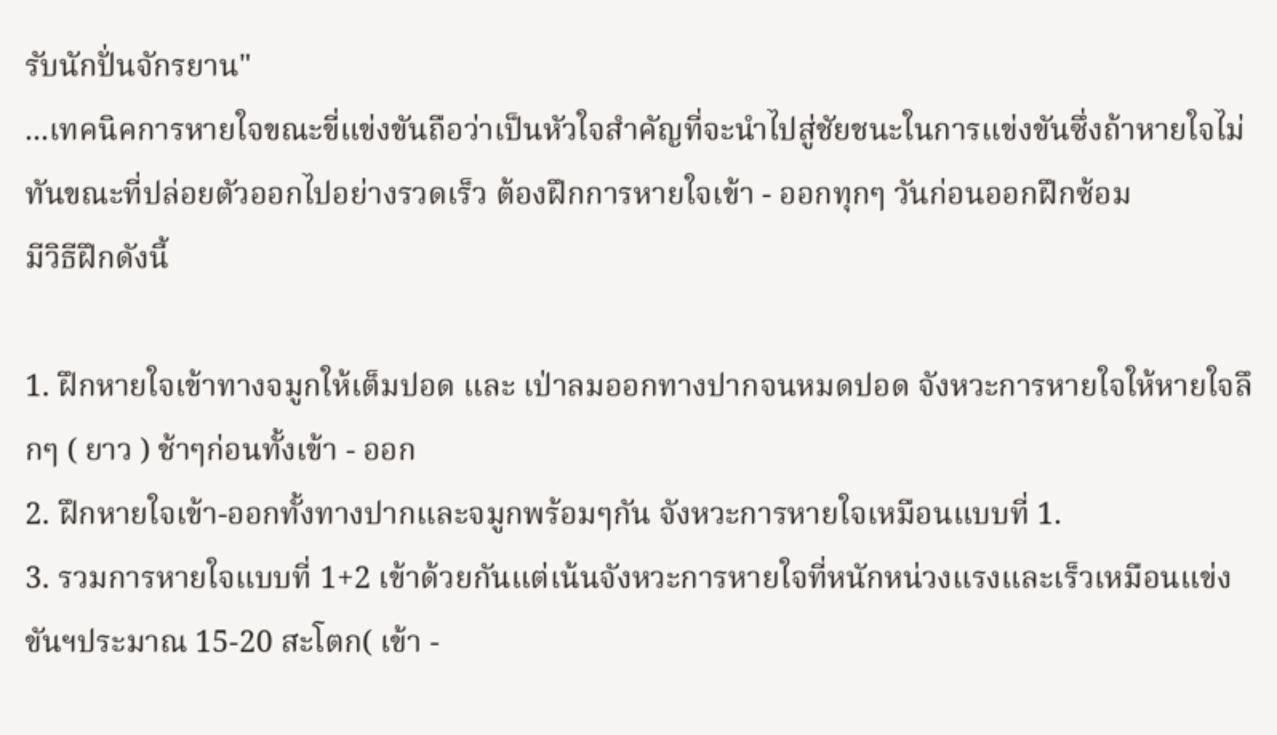รับนักปั่นจักรยาน"
...เทคนิคการหายใจขณะขี่แข่งขันถือว่าเป็นหัวใจสำคัญที่จะนำไปสู่ชัยชนะในการแข่งขันซึ่งถ้าหายใจไม่ทันขณะที่ปล่อยตัวออกไปอย่างรวดเร็ว ต้องฝึกการหายใจเข้า - ออกทุกๆ วันก่อนออกฝึกซ้อม
มีวิธีฝึกดังนี้

1. ฝึกหายใจเข้าทางจมูกให้เต็มปอด และ เป่าลมออกทางปากจนหมดปอด จังหวะการหายใจให้หายใจลึกๆ ( ยาว ) ช้าๆก่อนทั้งเข้า - ออก
2. ฝึกหายใจเข้า-ออกทั้งทางปากและจมูกพร้อมๆกัน จังหวะการหายใจเหมือนแบบที่ 1.
3. รวมการหายใจแบบที่ 1+2 เข้าด้วยกันแต่เน้นจังหวะการหายใจที่หนักหน่วงแรงและเร็วเหมือนแข่งขันฯประมาณ 15-20 สะโตก( เข้า -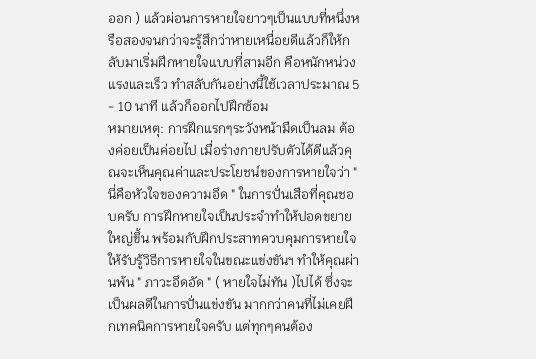ออก ) แล้วผ่อนการหายใจยาวๆเป็นแบบที่หนึ่งหรือสองจนกว่าจะรู้สึกว่าหายเหนื่อยดีแล้วก็ให้กลับมาเริ่มฝึกหายใจแบบที่สามอีก คือหนักหน่วงแรงและเร็ว ทำสลับกันอย่างนี้ใช้เวลาประมาณ 5 - 10 นาที แล้วก็ออกไปฝึกซ้อม
หมายเหตุ: การฝึกแรกๆระวังหน้ามืดเป็นลม ต้องค่อยเป็นค่อยไป เมื่อร่างกายปรับตัวได้ดีแล้วคุณจะเห็นคุณค่าและประโยชน์ของการหายใจว่า " นี่คือหัวใจของความอึด " ในการปั่นเสือที่คุณชอบครับ การฝึกหายใจเป็นประจำทำให้ปอดขยายใหญ่ขึ้น พร้อมกับฝึกประสาทควบคุมการหายใจให้รับรู้วิธีการหายใจในขณะแข่งขันฯ ทำให้คุณผ่านพ้น " ภาวะอึดอัด " ( หายใจไม่ทัน )ไปได้ ซึ่งจะเป็นผลดีในการปั่นแข่งขัน มากกว่าคนที่ไม่เคยฝึกเทคนิคการหายใจครับ แต่ทุกๆคนต้อง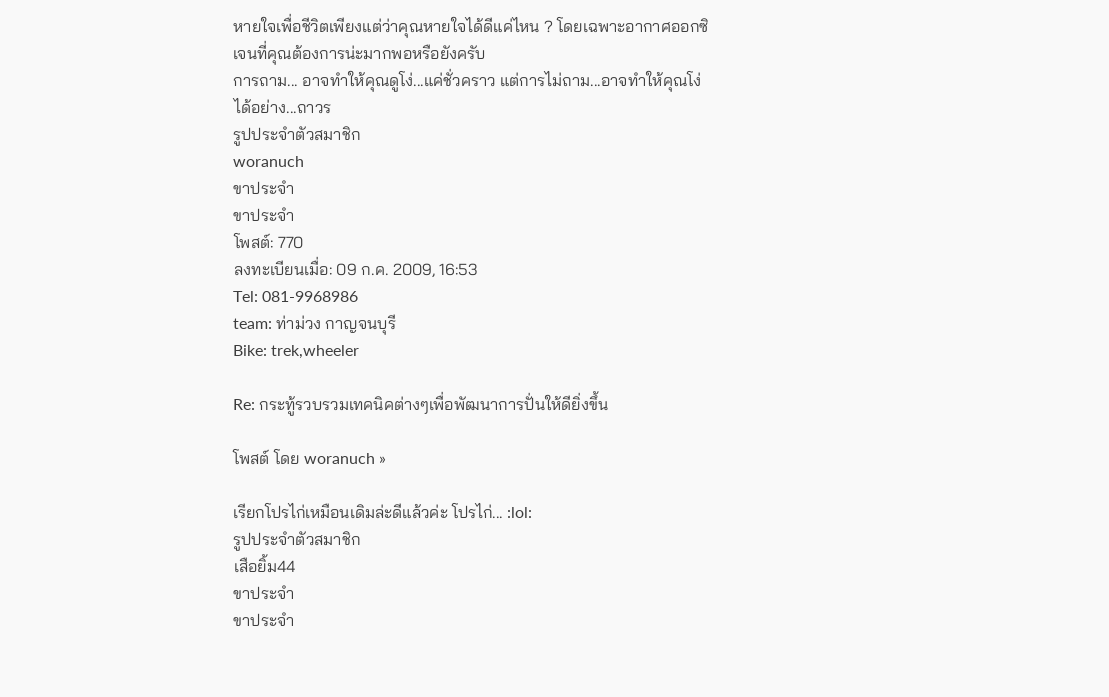หายใจเพื่อชีวิตเพียงแต่ว่าคุณหายใจได้ดีแค่ไหน ? โดยเฉพาะอากาศออกซิเจนที่คุณต้องการน่ะมากพอหรือยังครับ
การถาม... อาจทำให้คุณดูโง่...แค่ชั่วคราว แต่การไม่ถาม...อาจทำให้คุณโง่ได้อย่าง...ถาวร
รูปประจำตัวสมาชิก
woranuch
ขาประจำ
ขาประจำ
โพสต์: 770
ลงทะเบียนเมื่อ: 09 ก.ค. 2009, 16:53
Tel: 081-9968986
team: ท่าม่วง กาญจนบุรี
Bike: trek,wheeler

Re: กระทู้รวบรวมเทคนิคต่างๆเพื่อพัฒนาการปั่นให้ดียิ่งขึ้น

โพสต์ โดย woranuch »

เรียกโปรไก่เหมือนเดิมล่ะดีแล้วค่ะ โปรไก่... :lol:
รูปประจำตัวสมาชิก
เสือยิ้ม44
ขาประจำ
ขาประจำ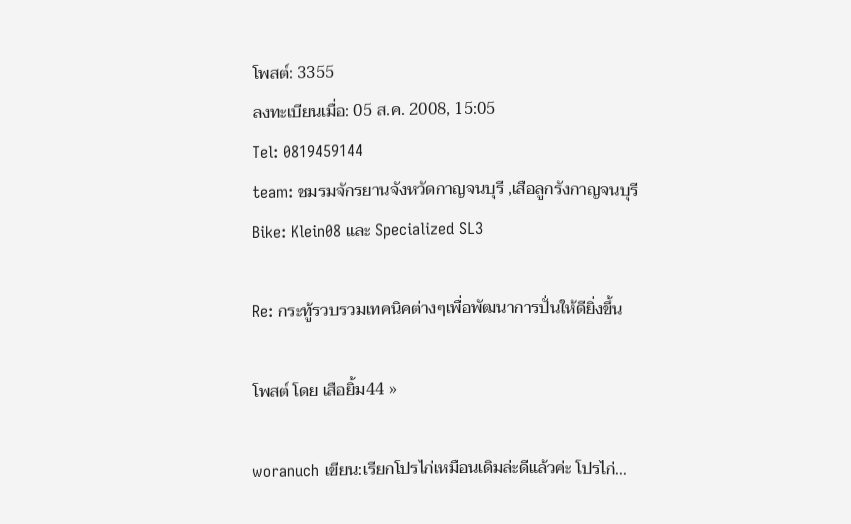โพสต์: 3355
ลงทะเบียนเมื่อ: 05 ส.ค. 2008, 15:05
Tel: 0819459144
team: ชมรมจักรยานจังหวัดกาญจนบุรี ,เสือลูกรังกาญจนบุรี
Bike: Klein08 และ Specialized SL3

Re: กระทู้รวบรวมเทคนิคต่างๆเพื่อพัฒนาการปั่นให้ดียิ่งขึ้น

โพสต์ โดย เสือยิ้ม44 »

woranuch เขียน:เรียกโปรไก่เหมือนเดิมล่ะดีแล้วค่ะ โปรไก่...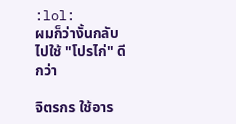:lol:
ผมก็ว่างั้นกลับไปใช้ "โปรไก่" ดีกว่า

จิตรกร ใช้อาร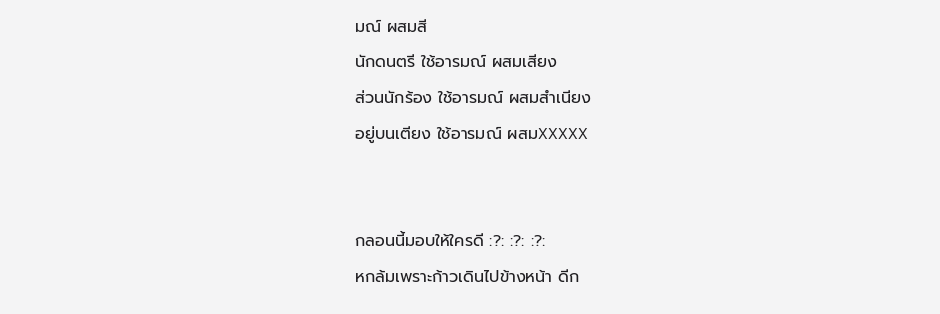มณ์ ผสมสี
นักดนตรี ใช้อารมณ์ ผสมเสียง
ส่วนนักร้อง ใช้อารมณ์ ผสมสำเนียง
อยู่บนเตียง ใช้อารมณ์ ผสมXXXXX


กลอนนี้มอบให้ใครดี :?: :?: :?:
หกล้มเพราะก้าวเดินไปข้างหน้า ดีก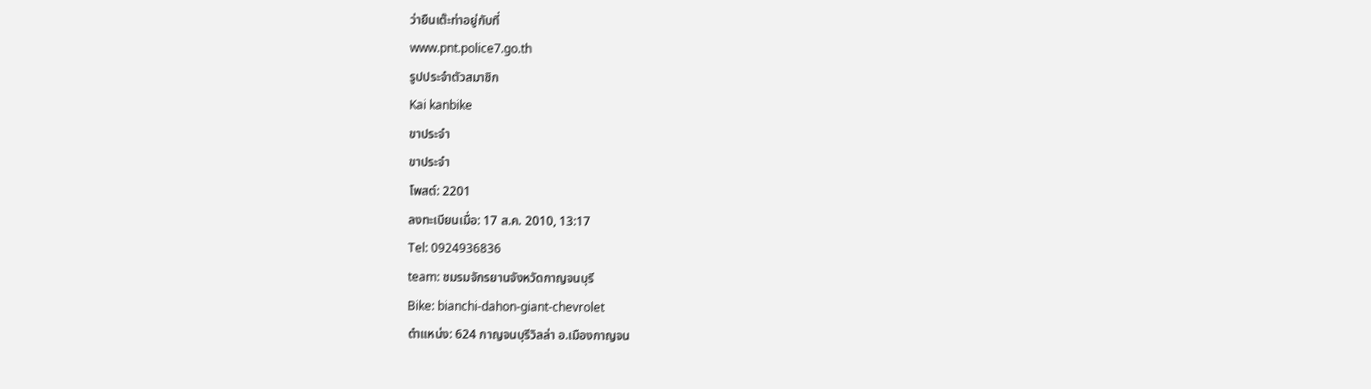ว่ายืนเต๊ะท่าอยู่กับที่
www.pnt.police7.go.th
รูปประจำตัวสมาชิก
Kai kanbike
ขาประจำ
ขาประจำ
โพสต์: 2201
ลงทะเบียนเมื่อ: 17 ส.ค. 2010, 13:17
Tel: 0924936836
team: ชมรมจักรยานจังหวัดกาญจนบุรี
Bike: bianchi-dahon-giant-chevrolet
ตำแหน่ง: 624 กาญจนบุรีวิลล่า อ.เมืองกาญจน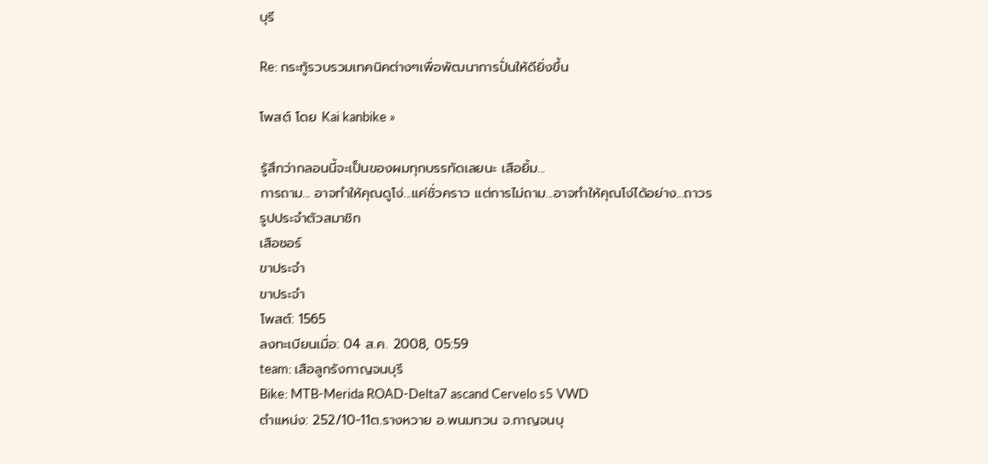บุรี

Re: กระทู้รวบรวมเทคนิคต่างๆเพื่อพัฒนาการปั่นให้ดียิ่งขึ้น

โพสต์ โดย Kai kanbike »

รู้สึกว่ากลอนนี้จะเป็นของผมทุกบรรทัดเลยนะ เสือยิ้ม...
การถาม... อาจทำให้คุณดูโง่...แค่ชั่วคราว แต่การไม่ถาม...อาจทำให้คุณโง่ได้อย่าง...ถาวร
รูปประจำตัวสมาชิก
เสือชอร์
ขาประจำ
ขาประจำ
โพสต์: 1565
ลงทะเบียนเมื่อ: 04 ส.ค. 2008, 05:59
team: เสือลูกรังกาญจนบุรี
Bike: MTB-Merida ROAD-Delta7 ascand Cervelo s5 VWD
ตำแหน่ง: 252/10-11ต.รางหวาย อ.พนมทวน จ.กาญจนบุ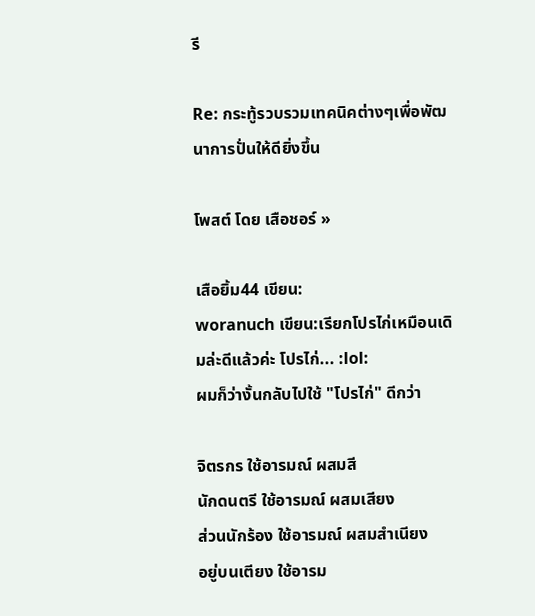รี

Re: กระทู้รวบรวมเทคนิคต่างๆเพื่อพัฒนาการปั่นให้ดียิ่งขึ้น

โพสต์ โดย เสือชอร์ »

เสือยิ้ม44 เขียน:
woranuch เขียน:เรียกโปรไก่เหมือนเดิมล่ะดีแล้วค่ะ โปรไก่... :lol:
ผมก็ว่างั้นกลับไปใช้ "โปรไก่" ดีกว่า

จิตรกร ใช้อารมณ์ ผสมสี
นักดนตรี ใช้อารมณ์ ผสมเสียง
ส่วนนักร้อง ใช้อารมณ์ ผสมสำเนียง
อยู่บนเตียง ใช้อารม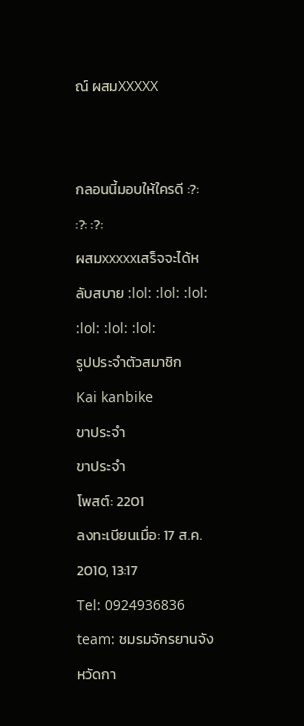ณ์ ผสมXXXXX


กลอนนี้มอบให้ใครดี :?: :?: :?:
ผสมxxxxxเสร็จจะได้หลับสบาย :lol: :lol: :lol: :lol: :lol: :lol:
รูปประจำตัวสมาชิก
Kai kanbike
ขาประจำ
ขาประจำ
โพสต์: 2201
ลงทะเบียนเมื่อ: 17 ส.ค. 2010, 13:17
Tel: 0924936836
team: ชมรมจักรยานจังหวัดกา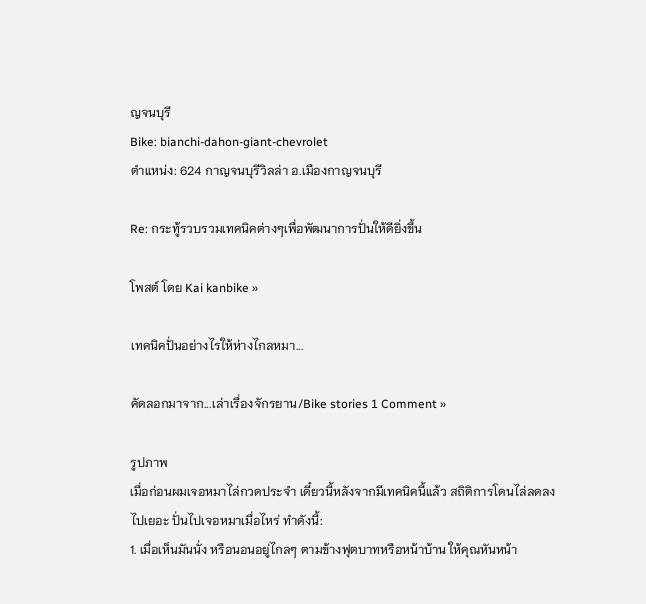ญจนบุรี
Bike: bianchi-dahon-giant-chevrolet
ตำแหน่ง: 624 กาญจนบุรีวิลล่า อ.เมืองกาญจนบุรี

Re: กระทู้รวบรวมเทคนิคต่างๆเพื่อพัฒนาการปั่นให้ดียิ่งขึ้น

โพสต์ โดย Kai kanbike »

เทคนิคปั่นอย่างไรให้ห่างไกลหมา...

คัดลอกมาจาก...เล่าเรื่องจักรยาน/Bike stories 1 Comment »

รูปภาพ
เมื่อก่อนผมเจอหมาไล่กวดประจำ เดี๋ยวนี้หลังจากมีเทคนิคนี้แล้ว สถิติการโดนไล่ลดลงไปเยอะ ปั่นไปเจอหมาเมื่อไหร่ ทำดังนี้:
1. เมื่อเห็นมันนั่ง หรือนอนอยู่ไกลๆ ตามข้างฟุตบาทหรือหน้าบ้าน ให้คุณหันหน้า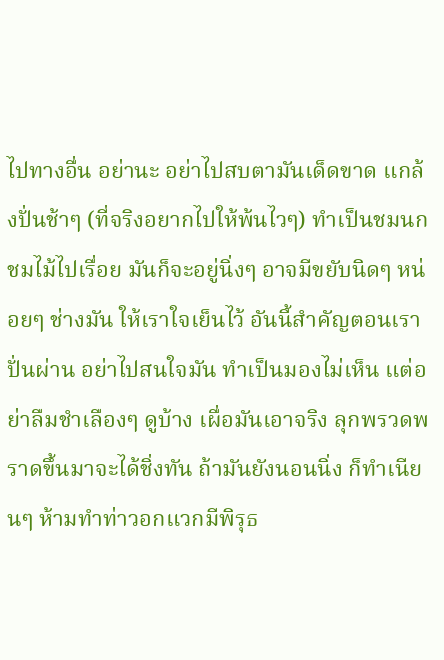ไปทางอื่น อย่านะ อย่าไปสบตามันเด็ดขาด แกล้งปั่นช้าๆ (ที่จริงอยากไปให้พ้นไวๆ) ทำเป็นชมนกชมไม้ไปเรื่อย มันก็จะอยู่นิ่งๆ อาจมีขยับนิดๆ หน่อยๆ ช่างมัน ให้เราใจเย็นไว้ อันนี้สำคัญตอนเราปั่นผ่าน อย่าไปสนใจมัน ทำเป็นมองไม่เห็น แต่อย่าลืมชำเลืองๆ ดูบ้าง เผื่อมันเอาจริง ลุกพรวดพราดขึ้นมาจะได้ชิ่งทัน ถ้ามันยังนอนนิ่ง ก็ทำเนียนๆ ห้ามทำท่าวอกแวกมีพิรุธ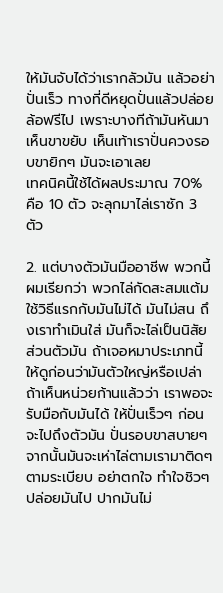ให้มันจับได้ว่าเรากลัวมัน แล้วอย่าปั่นเร็ว ทางที่ดีหยุดปั่นแล้วปล่อยล้อฟรีไป เพราะบางทีถ้ามันหันมาเห็นขาขยับ เห็นเท้าเราปั่นควงรอบขายิกๆ มันจะเอาเลย
เทคนิคนี้ใช้ได้ผลประมาณ 70% คือ 10 ตัว จะลุกมาไล่เราซัก 3 ตัว

2. แต่บางตัวมันมืออาชีพ พวกนี้ผมเรียกว่า พวกไล่กัดสะสมแต้ม ใช้วิธีแรกกับมันไม่ได้ มันไม่สน ถึงเราทำเมินใส่ มันก็จะไล่เป็นนิสัยส่วนตัวมัน ถ้าเจอหมาประเภทนี้ ให้ดูก่อนว่ามันตัวใหญ่หรือเปล่า ถ้าเห็นหน่วยก้านแล้วว่า เราพอจะรับมือกับมันได้ ให้ปั่นเร็วๆ ก่อนจะไปถึงตัวมัน ปั่นรอบขาสบายๆ จากนั้นมันจะเห่าไล่ตามเรามาติดๆ ตามระเบียบ อย่าตกใจ ทำใจชิวๆ ปล่อยมันไป ปากมันไม่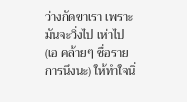ว่างกัดขาเรา เพราะมันจะวิ่งไป เห่าไป (เอ คล้ายๆ ชื่อรายการนึงนะ) ให้ทำใจนิ่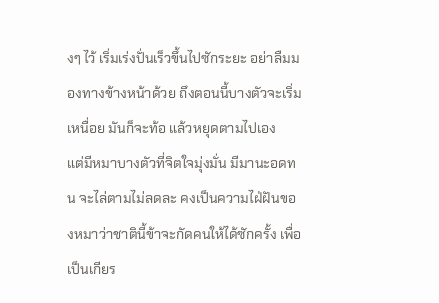งๆ ไว้ เริ่มเร่งปั่นเร็วขึ้นไปซักระยะ อย่าลืมมองทางข้างหน้าด้วย ถึงตอนนี้บางตัวจะเริ่มเหนื่อย มันก็จะท้อ แล้วหยุดตามไปเอง
แต่มีหมาบางตัวที่จิตใจมุ่งมั่น มีมานะอดทน จะไล่ตามไม่ลดละ คงเป็นความไฝ่ฝันของหมาว่าชาตินี้ข้าจะกัดคนให้ได้ซักครั้ง เพื่อเป็นเกียร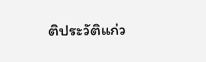ติประวัติแก่ว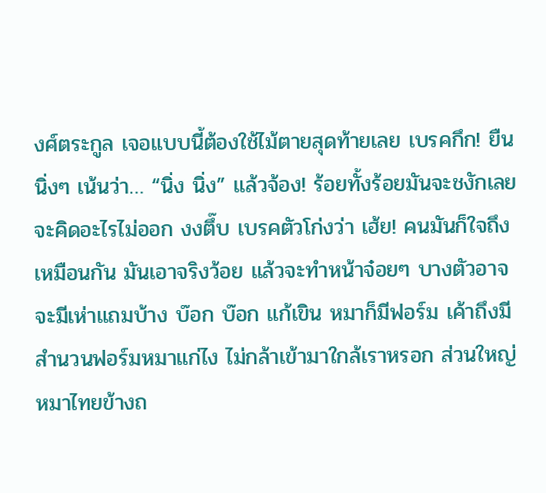งศ์ตระกูล เจอแบบนี้ต้องใช้ไม้ตายสุดท้ายเลย เบรคกึก! ยืนนิ่งๆ เน้นว่า… “นิ่ง นิ่ง” แล้วจ้อง! ร้อยทั้งร้อยมันจะชงักเลย จะคิดอะไรไม่ออก งงตึ๊บ เบรคตัวโก่งว่า เฮ้ย! คนมันก็ใจถึงเหมือนกัน มันเอาจริงว้อย แล้วจะทำหน้าจ๋อยๆ บางตัวอาจจะมีเห่าแถมบ้าง บ๊อก บ๊อก แก้เขิน หมาก็มีฟอร์ม เค้าถึงมีสำนวนฟอร์มหมาแก่ไง ไม่กล้าเข้ามาใกล้เราหรอก ส่วนใหญ่หมาไทยข้างถ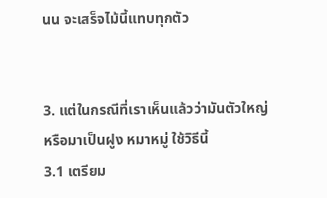นน จะเสร็จไม้นี้แทบทุกตัว


3. แต่ในกรณีที่เราเห็นแล้วว่ามันตัวใหญ่ หรือมาเป็นฝูง หมาหมู่ ใช้วิธีนี้
3.1 เตรียม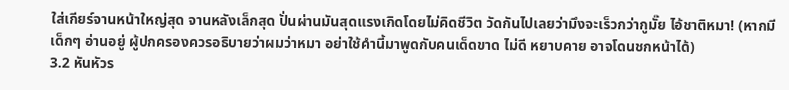ใส่เกียร์จานหน้าใหญ่สุด จานหลังเล็กสุด ปั่นผ่านมันสุดแรงเกิดโดยไม่คิดชีวิต วัดกันไปเลยว่ามึงจะเร็วกว่ากูมั๊ย ไอ้ชาติหมา! (หากมีเด็กๆ อ่านอยู่ ผู้ปกครองควรอธิบายว่าผมว่าหมา อย่าใช้คำนี้มาพูดกับคนเด็ดขาด ไม่ดี หยาบคาย อาจโดนชกหน้าได้)
3.2 หันหัวร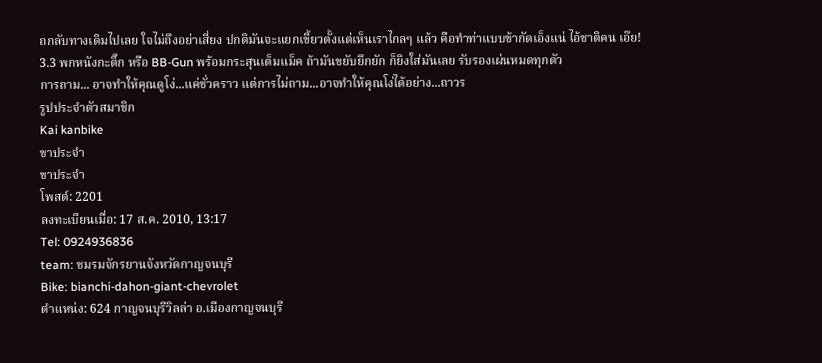ถกลับทางเดิมไปเลย ใจไม่ถึงอย่าเสี่ยง ปกติมันจะแยกเขี้ยวตั้งแต่เห็นเราไกลๆ แล้ว คือทำท่าแบบข้ากัดเอ็งแน่ ไอ้ชาติคน เอ๊ย!
3.3 พกหนังกะติ๊ก หรือ BB-Gun พร้อมกระสุนเต็มแม็ค ถ้ามันขยับยึกยัก ก็ยิงใส่มันเลย รับรองเผ่นหมดทุกตัว
การถาม... อาจทำให้คุณดูโง่...แค่ชั่วคราว แต่การไม่ถาม...อาจทำให้คุณโง่ได้อย่าง...ถาวร
รูปประจำตัวสมาชิก
Kai kanbike
ขาประจำ
ขาประจำ
โพสต์: 2201
ลงทะเบียนเมื่อ: 17 ส.ค. 2010, 13:17
Tel: 0924936836
team: ชมรมจักรยานจังหวัดกาญจนบุรี
Bike: bianchi-dahon-giant-chevrolet
ตำแหน่ง: 624 กาญจนบุรีวิลล่า อ.เมืองกาญจนบุรี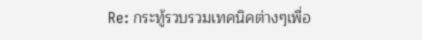Re: กระทู้รวบรวมเทคนิคต่างๆเพื่อ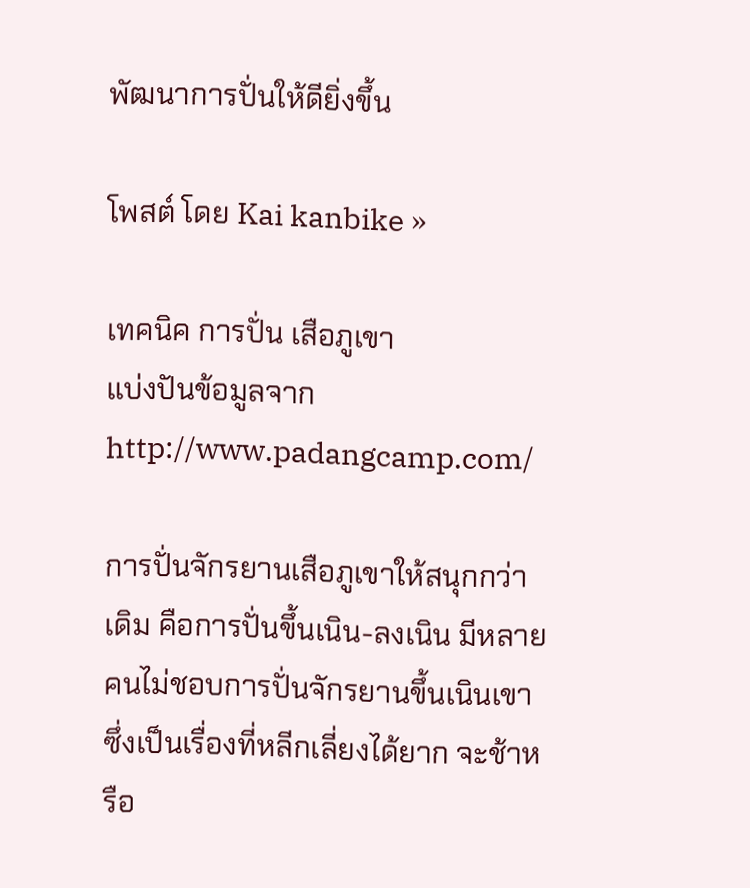พัฒนาการปั่นให้ดียิ่งขึ้น

โพสต์ โดย Kai kanbike »

เทคนิค การปั่น เสือภูเขา
แบ่งปันข้อมูลจาก http://www.padangcamp.com/

การปั่นจักรยานเสือภูเขาให้สนุกกว่าเดิม คือการปั่นขึ้นเนิน-ลงเนิน มีหลายคนไม่ชอบการปั่นจักรยานขึ้นเนินเขา ซึ่งเป็นเรื่องที่หลีกเลี่ยงได้ยาก จะช้าหรือ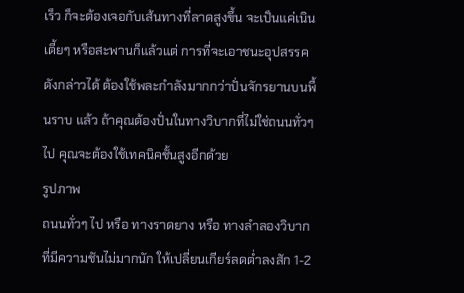เร็ว ก็จะต้องเจอกับเส้นทางที่ลาดสูงขึ้น จะเป็นแค่เนินเตี้ยๆ หรือสะพานก็แล้วแต่ การที่จะเอาชนะอุปสรรคดังกล่าวได้ ต้องใช้พละกำลังมากกว่าปั่นจักรยานบนพื้นราบ แล้ว ถ้าคุณต้องปั่นในทางวิบากที่ไม่ใช่ถนนทั่วๆ ไป คุณจะต้องใช้เทคนิคชั้นสูงอีกด้วย
รูปภาพ
ถนนทั่วๆ ไป หรือ ทางราดยาง หรือ ทางลำลองวิบาก ที่มีความชันไม่มากนัก ให้เปลี่ยนเกียร์ลดต่ำลงสัก 1-2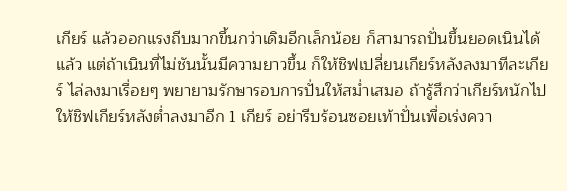เกียร์ แล้วออกแรงถีบมากขึ้นกว่าเดิมอีกเล็กน้อย ก็สามารถปั่นขึ้นยอดเนินได้แล้ว แต่ถ้าเนินที่ไม่ชันนั้นมีความยาวขึ้น ก็ให้ชิฟเปลี่ยนเกียร์หลังลงมาทีละเกียร์ ไล่ลงมาเรื่อยๆ พยายามรักษารอบการปั่นให้สม่ำเสมอ ถ้ารู้สึกว่าเกียร์หนักไป ให้ชิฟเกียร์หลังต่ำลงมาอีก 1 เกียร์ อย่ารีบร้อนซอยเท้าปั่นเพื่อเร่งควา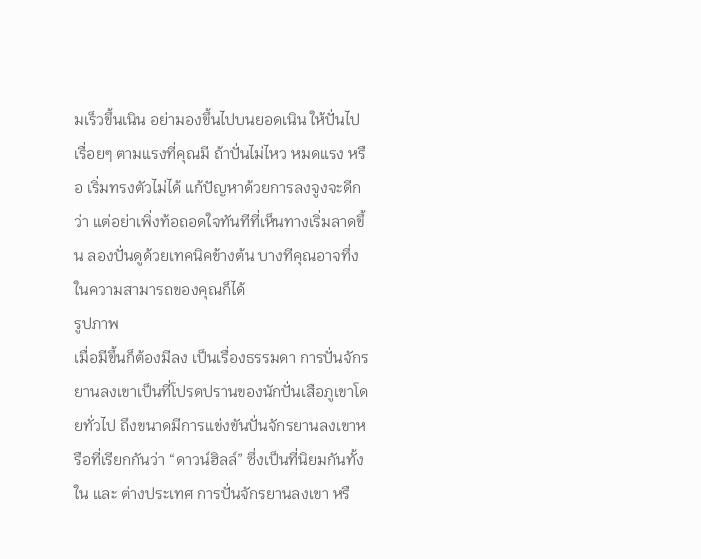มเร็วขึ้นเนิน อย่ามองขึ้นไปบนยอดเนิน ให้ปั่นไปเรื่อยๆ ตามแรงที่คุณมี ถ้าปั่นไม่ไหว หมดแรง หรือ เริ่มทรงตัวไม่ได้ แก้ปัญหาด้วยการลงจูงจะดีกว่า แต่อย่าเพิ่งท้อถอดใจทันทีที่เห็นทางเริ่มลาดขึ้น ลองปั่นดูด้วยเทคนิคข้างต้น บางทีคุณอาจทึ่งในความสามารถของคุณก็ได้
รูปภาพ
เมื่อมีขึ้นก็ต้องมีลง เป็นเรื่องธรรมดา การปั่นจักรยานลงเขาเป็นที่โปรดปรานของนักปั่นเสือภูเขาโดยทั่วไป ถึงขนาดมีการแข่งขันปั่นจักรยานลงเขาหรือที่เรียกกันว่า “ดาวน์ฮิลล์” ซึ่งเป็นที่นิยมกันทั้งใน และ ต่างประเทศ การปั่นจักรยานลงเขา หรื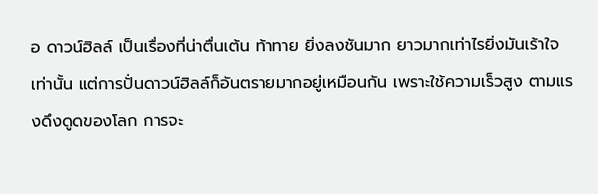อ ดาวน์ฮิลล์ เป็นเรื่องที่น่าตื่นเต้น ท้าทาย ยิ่งลงชันมาก ยาวมากเท่าไรยิ่งมันเร้าใจเท่านั้น แต่การปั่นดาวน์ฮิลล์ก็อันตรายมากอยู่เหมือนกัน เพราะใช้ความเร็วสูง ตามแรงดึงดูดของโลก การจะ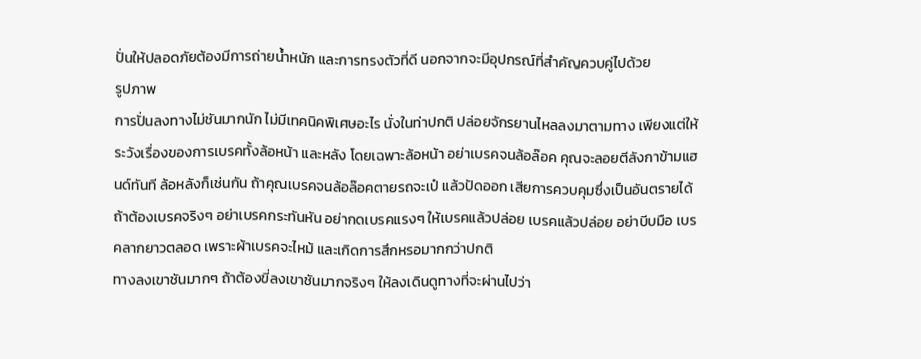ปั่นให้ปลอดภัยต้องมีการถ่ายน้ำหนัก และการทรงตัวที่ดี นอกจากจะมีอุปกรณ์ที่สำคัญควบคู่ไปด้วย
รูปภาพ
การปั่นลงทางไม่ชันมากนัก ไม่มีเทคนิคพิเศษอะไร นั่งในท่าปกติ ปล่อยจักรยานไหลลงมาตามทาง เพียงแต่ให้ระวังเรื่องของการเบรคทั้งล้อหน้า และหลัง โดยเฉพาะล้อหน้า อย่าเบรคจนล้อล๊อค คุณจะลอยตีลังกาข้ามแฮนด์ทันที ล้อหลังก็เช่นกัน ถ้าคุณเบรคจนล้อล๊อคตายรถจะเป๋ แล้วปัดออก เสียการควบคุมซึ่งเป็นอันตรายได้ ถ้าต้องเบรคจริงๆ อย่าเบรคกระทันหัน อย่ากดเบรคแรงๆ ให้เบรคแล้วปล่อย เบรคแล้วปล่อย อย่าบีบมือ เบรคลากยาวตลอด เพราะผ้าเบรคจะไหม้ และเกิดการสึกหรอมากกว่าปกติ
ทางลงเขาชันมากๆ ถ้าต้องขี่ลงเขาชันมากจริงๆ ให้ลงเดินดูทางที่จะผ่านไปว่า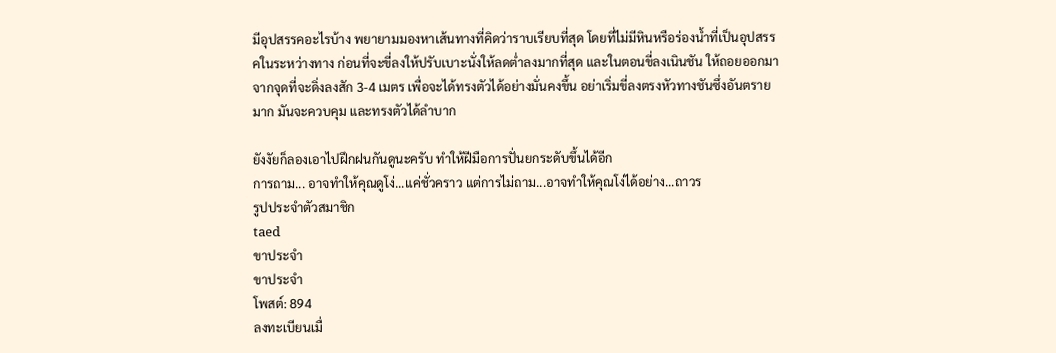มีอุปสรรคอะไรบ้าง พยายามมองหาเส้นทางที่คิดว่าราบเรียบที่สุด โดยที่ไม่มีหินหรือร่องน้ำที่เป็นอุปสรรคในระหว่างทาง ก่อนที่จะขี่ลงให้ปรับเบาะนั่งให้ลดต่ำลงมากที่สุด และในตอนขี่ลงเนินชัน ให้ถอยออกมาจากจุดที่จะดิ่งลงสัก 3-4 เมตร เพื่อจะได้ทรงตัวได้อย่างมั่นคงขึ้น อย่าเริ่มขี่ลงตรงหัวทางชันซึ่งอันตรายมาก มันจะควบคุม และทรงตัวได้ลำบาก

ยังงัยก็ลองเอาไปฝึกฝนกันดูนะครับ ทำให้ฝีมือการปั่นยกระดับขึ้นได้อีก
การถาม... อาจทำให้คุณดูโง่...แค่ชั่วคราว แต่การไม่ถาม...อาจทำให้คุณโง่ได้อย่าง...ถาวร
รูปประจำตัวสมาชิก
taed
ขาประจำ
ขาประจำ
โพสต์: 894
ลงทะเบียนเมื่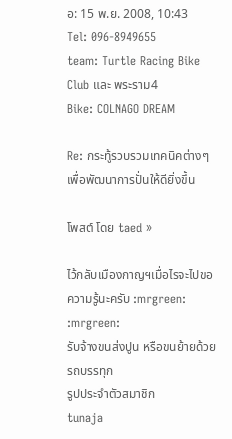อ: 15 พ.ย. 2008, 10:43
Tel: 096-8949655
team: Turtle Racing Bike Club และ พระราม4
Bike: COLNAGO DREAM

Re: กระทู้รวบรวมเทคนิคต่างๆเพื่อพัฒนาการปั่นให้ดียิ่งขึ้น

โพสต์ โดย taed »

ไว้กลับเมืองกาญฯเมื่อไรจะไปขอความรู้นะครับ :mrgreen: :mrgreen:
รับจ้างขนส่งปูน หรือขนย้ายด้วยรถบรรทุก
รูปประจำตัวสมาชิก
tunaja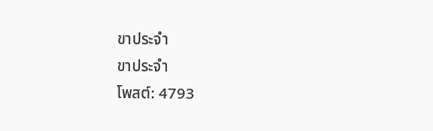ขาประจำ
ขาประจำ
โพสต์: 4793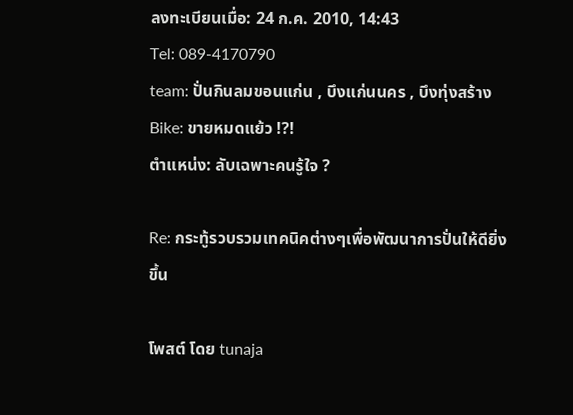ลงทะเบียนเมื่อ: 24 ก.ค. 2010, 14:43
Tel: 089-4170790
team: ปั่นกินลมขอนแก่น , บึงแก่นนคร , บึงทุ่งสร้าง
Bike: ขายหมดแย้ว !?!
ตำแหน่ง: ลับเฉพาะคนรู้ใจ ?

Re: กระทู้รวบรวมเทคนิคต่างๆเพื่อพัฒนาการปั่นให้ดียิ่งขึ้น

โพสต์ โดย tunaja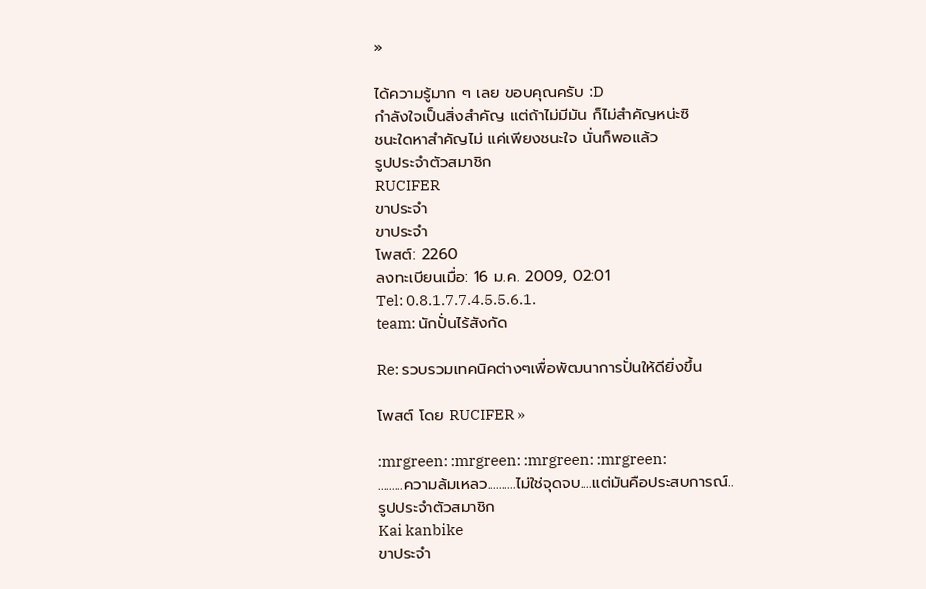»

ได้ความรู้มาก ๆ เลย ขอบคุณครับ :D
กำลังใจเป็นสิ่งสำคัญ แต่ถ้าไม่มีมัน ก็ไม่สำคัญหน่ะซิ
ชนะใดหาสำคัญไม่ แค่เพียงชนะใจ นั่นก็พอแล้ว
รูปประจำตัวสมาชิก
RUCIFER
ขาประจำ
ขาประจำ
โพสต์: 2260
ลงทะเบียนเมื่อ: 16 ม.ค. 2009, 02:01
Tel: 0.8.1.7.7.4.5.5.6.1.
team: นักปั่นไร้สังกัด

Re: รวบรวมเทคนิคต่างๆเพื่อพัฒนาการปั่นให้ดียิ่งขึ้น

โพสต์ โดย RUCIFER »

:mrgreen: :mrgreen: :mrgreen: :mrgreen:
.........ความล้มเหลว..........ไม่ใช่จุดจบ....แต่มันคือประสบการณ์..
รูปประจำตัวสมาชิก
Kai kanbike
ขาประจำ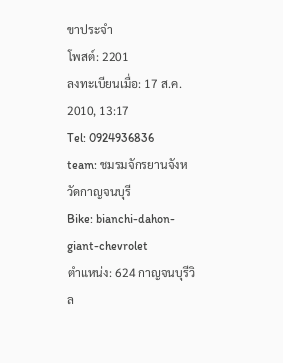ขาประจำ
โพสต์: 2201
ลงทะเบียนเมื่อ: 17 ส.ค. 2010, 13:17
Tel: 0924936836
team: ชมรมจักรยานจังหวัดกาญจนบุรี
Bike: bianchi-dahon-giant-chevrolet
ตำแหน่ง: 624 กาญจนบุรีวิล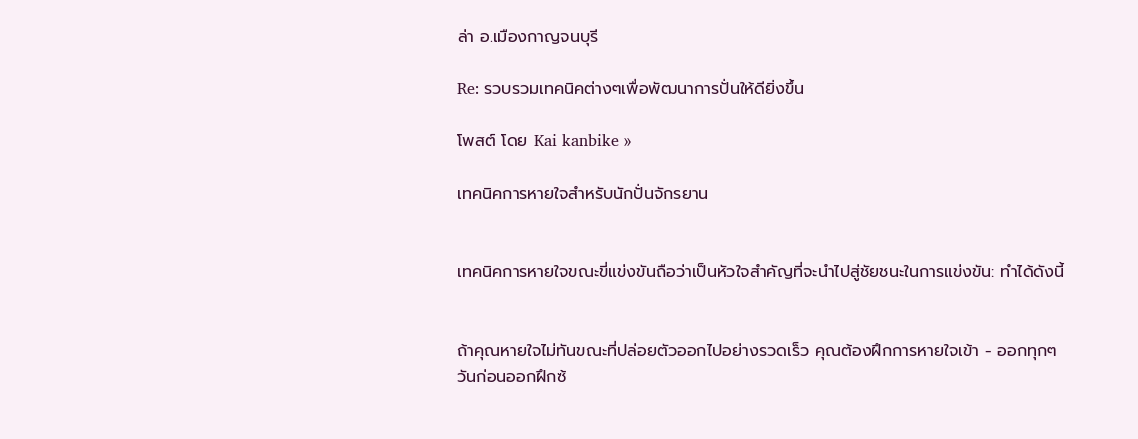ล่า อ.เมืองกาญจนบุรี

Re: รวบรวมเทคนิคต่างๆเพื่อพัฒนาการปั่นให้ดียิ่งขึ้น

โพสต์ โดย Kai kanbike »

เทคนิคการหายใจสำหรับนักปั่นจักรยาน


เทคนิคการหายใจขณะขี่แข่งขันถือว่าเป็นหัวใจสำคัญที่จะนำไปสู่ชัยชนะในการแข่งขัน: ทำได้ดังนี้


ถ้าคุณหายใจไม่ทันขณะที่ปล่อยตัวออกไปอย่างรวดเร็ว คุณต้องฝึกการหายใจเข้า - ออกทุกๆ วันก่อนออกฝึกซ้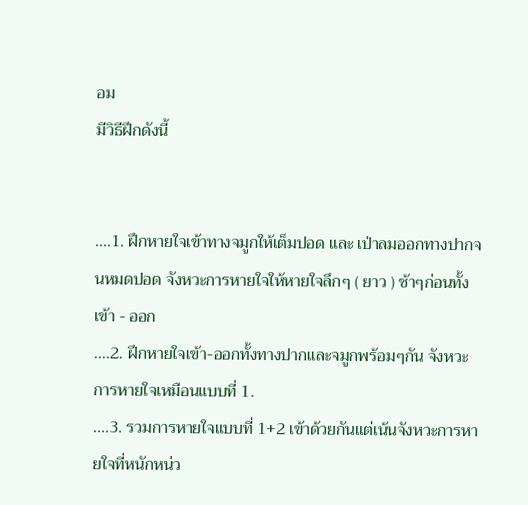อม
มีวิธีฝึกดังนี้


....1. ฝึกหายใจเข้าทางจมูกให้เต็มปอด และ เป่าลมออกทางปากจนหมดปอด จังหวะการหายใจให้หายใจลึกๆ ( ยาว ) ช้าๆก่อนทั้งเข้า - ออก
....2. ฝึกหายใจเข้า-ออกทั้งทางปากและจมูกพร้อมๆกัน จังหวะการหายใจเหมือนแบบที่ 1.
....3. รวมการหายใจแบบที่ 1+2 เข้าด้วยกันแต่เน้นจังหวะการหายใจที่หนักหน่ว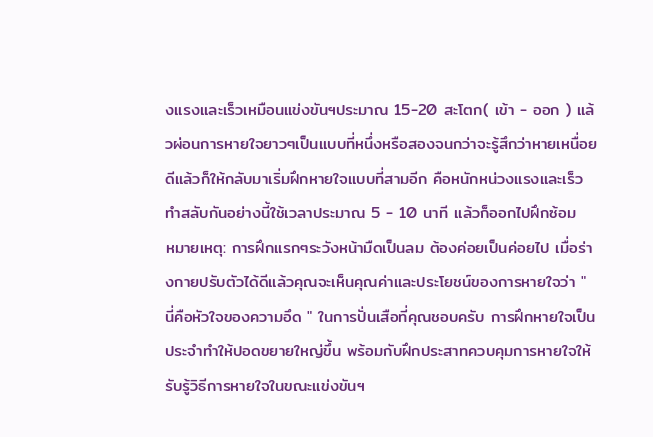งแรงและเร็วเหมือนแข่งขันฯประมาณ 15-20 สะโตก( เข้า - ออก ) แล้วผ่อนการหายใจยาวๆเป็นแบบที่หนึ่งหรือสองจนกว่าจะรู้สึกว่าหายเหนื่อยดีแล้วก็ให้กลับมาเริ่มฝึกหายใจแบบที่สามอีก คือหนักหน่วงแรงและเร็ว ทำสลับกันอย่างนี้ใช้เวลาประมาณ 5 - 10 นาที แล้วก็ออกไปฝึกซ้อม
หมายเหตุ: การฝึกแรกๆระวังหน้ามืดเป็นลม ต้องค่อยเป็นค่อยไป เมื่อร่างกายปรับตัวได้ดีแล้วคุณจะเห็นคุณค่าและประโยชน์ของการหายใจว่า " นี่คือหัวใจของความอึด " ในการปั่นเสือที่คุณชอบครับ การฝึกหายใจเป็นประจำทำให้ปอดขยายใหญ่ขึ้น พร้อมกับฝึกประสาทควบคุมการหายใจให้รับรู้วิธีการหายใจในขณะแข่งขันฯ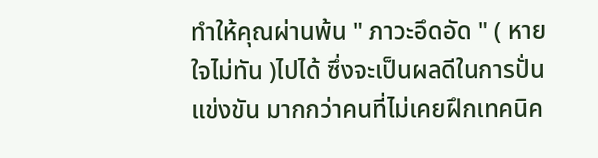ทำให้คุณผ่านพ้น " ภาวะอึดอัด " ( หายใจไม่ทัน )ไปได้ ซึ่งจะเป็นผลดีในการปั่นแข่งขัน มากกว่าคนที่ไม่เคยฝึกเทคนิค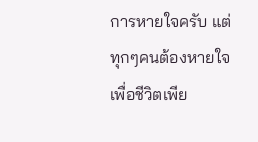การหายใจครับ แต่ทุกๆคนต้องหายใจเพื่อชีวิตเพีย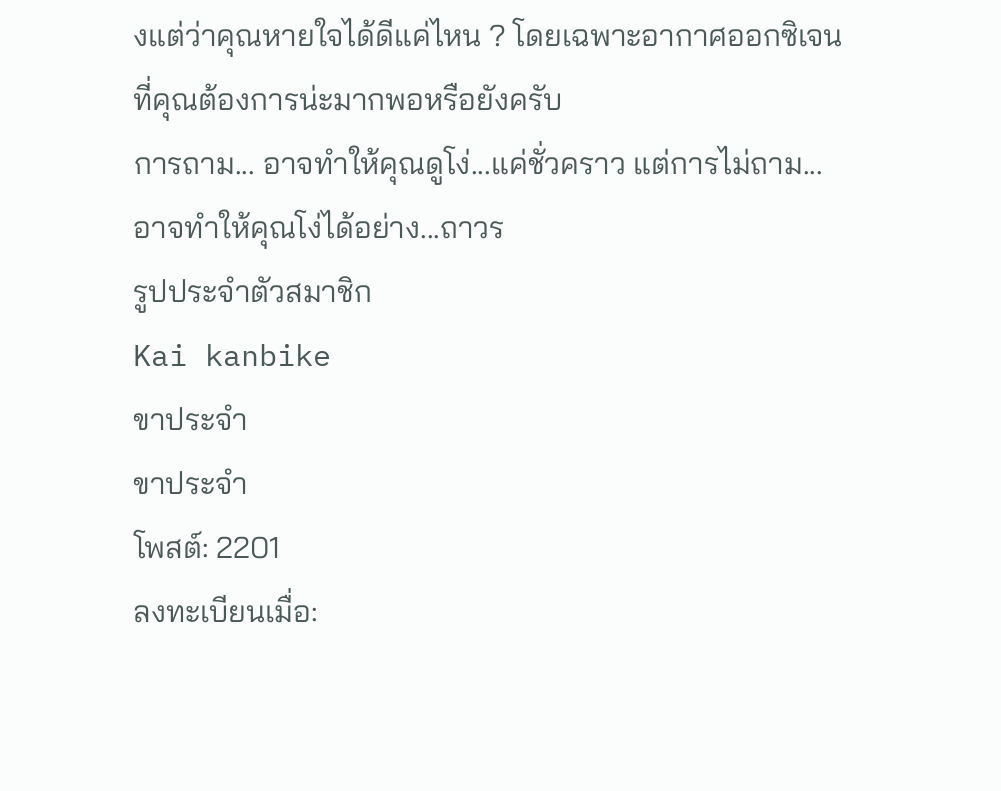งแต่ว่าคุณหายใจได้ดีแค่ไหน ? โดยเฉพาะอากาศออกซิเจนที่คุณต้องการน่ะมากพอหรือยังครับ
การถาม... อาจทำให้คุณดูโง่...แค่ชั่วคราว แต่การไม่ถาม...อาจทำให้คุณโง่ได้อย่าง...ถาวร
รูปประจำตัวสมาชิก
Kai kanbike
ขาประจำ
ขาประจำ
โพสต์: 2201
ลงทะเบียนเมื่อ: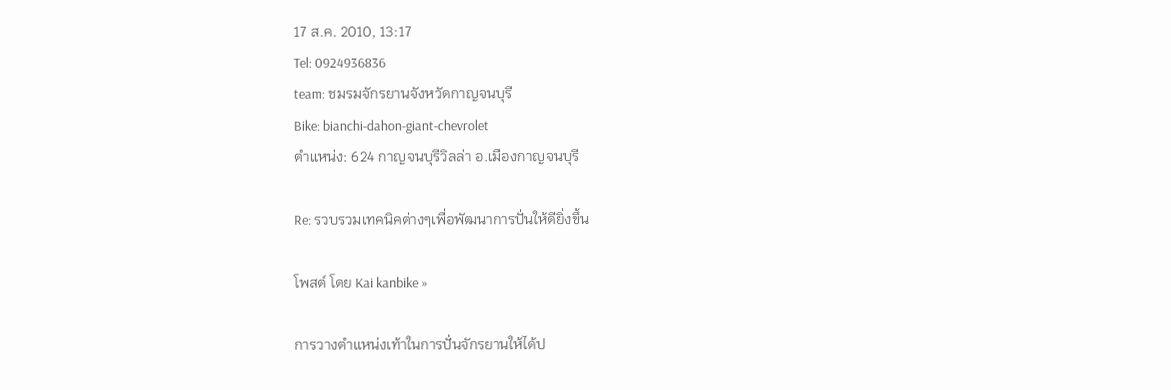17 ส.ค. 2010, 13:17
Tel: 0924936836
team: ชมรมจักรยานจังหวัดกาญจนบุรี
Bike: bianchi-dahon-giant-chevrolet
ตำแหน่ง: 624 กาญจนบุรีวิลล่า อ.เมืองกาญจนบุรี

Re: รวบรวมเทคนิคต่างๆเพื่อพัฒนาการปั่นให้ดียิ่งขึ้น

โพสต์ โดย Kai kanbike »

การวางตำแหน่งเท้าในการปั่นจักรยานให้ได้ป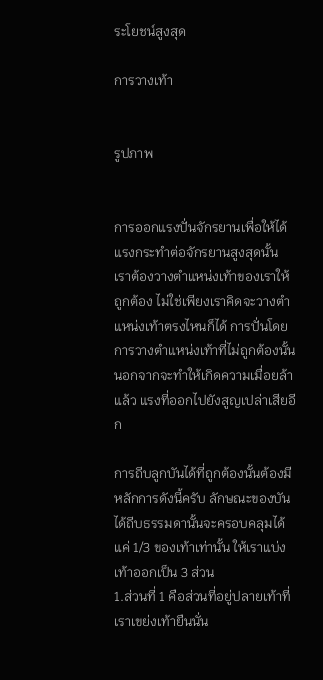ระโยชน์สูงสุด

การวางเท้า


รูปภาพ


การออกแรงปั่นจักรยานเพื่อให้ได้แรงกระทำต่อจักรยานสูงสุดนั้น เราต้องวางตำแหน่งเท้าของเราให้ถูกต้อง ไม่ใช่เพียงเราคิดจะวางตำแหน่งเท้าตรงไหนก็ได้ การปั่นโดยการวางตำแหน่งเท้าที่ไม่ถูกต้องนั้น นอกจากจะทำให้เกิดความเมื่อยล้าแล้ว แรงที่ออกไปยังสูญเปล่าเสียอีก

การถีบลูกบันได้ที่ถูกต้องนั้นต้องมีหลักการดังนี้ครับ ลักษณะของบันได้ถีบธรรมดานั้นจะครอบคลุมได้แค่ 1/3 ของเท้าเท่านั้น ให้เราแบ่งเท้าออกเป็น 3 ส่วน
1.ส่วนที่ 1 คือส่วนที่อยู่ปลายเท้าที่เราเขย่งเท้ายืนนั่น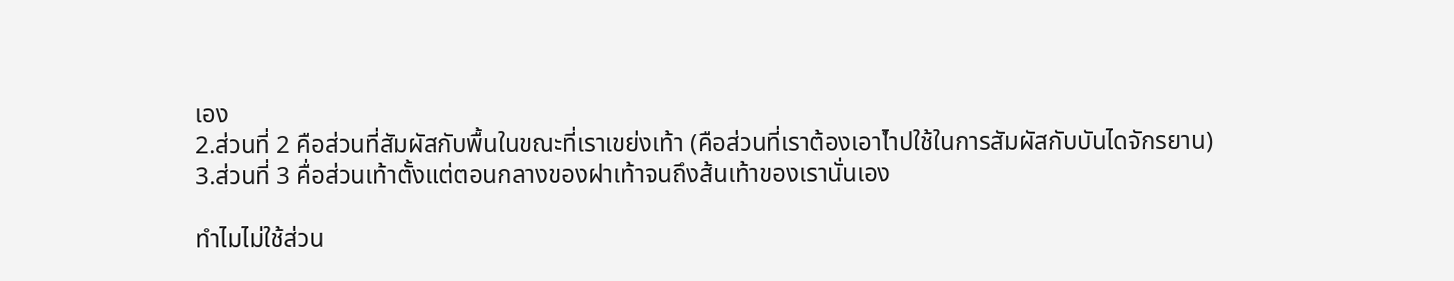เอง
2.ส่วนที่ 2 คือส่วนที่สัมผัสกับพื้นในขณะที่เราเขย่งเท้า (คือส่วนที่เราต้องเอาไำปใช้ในการสัมผัสกับบันไดจักรยาน)
3.ส่วนที่ 3 คื่อส่วนเท้าตั้งแต่ตอนกลางของฝาเท้าจนถึงส้นเท้าของเรานั่นเอง

ทำไมไม่ใช้ส่วน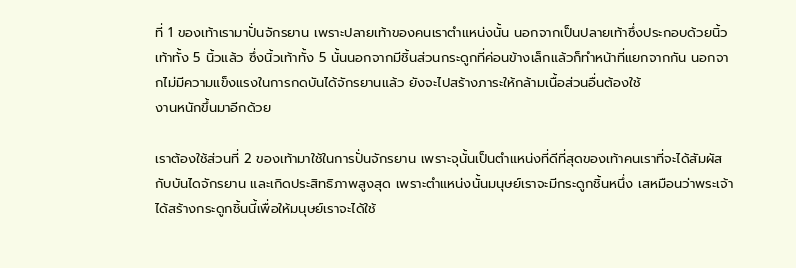ที่ 1 ของเท้าเรามาปั่นจักรยาน เพราะปลายเท้าของคนเราตำแหน่งนั้น นอกจากเป็นปลายเท้าซึ่งประกอบด้วยนิ้วเท้าทั้ง 5 นิ้วแล้ว ซึ่งนิ้วเท้าทั้ง 5 นั้นนอกจากมีชิ้นส่วนกระดูกที่ค่อนข้างเล็กแล้วก็ทำหน้าที่แยกจากกัน นอกจากไม่มีความแข็งแรงในการกดบันได้จักรยานแล้ว ยังจะไปสร้างภาระให้กล้ามเนื้อส่วนอื่นต้องใช้
งานหนักขึ้นมาอีกด้วย

เราต้องใช้ส่วนที่ 2 ของเท้ามาใช้ในการปั่นจักรยาน เพราะจุนั้นเป็นตำแหน่งที่ดีที่สุดของเท้าคนเราที่จะได้สัมผัสกับบันไดจักรยาน และเกิดประสิทธิภาพสูงสุด เพราะตำแหน่งนั้นมนุษย์เราจะมีกระดูกชิ้นหนึ่ง เสหมือนว่าพระเจ้าได้สร้างกระดูกชิ้นนี้เพื่อให้มนุษย์เราจะได้ใช้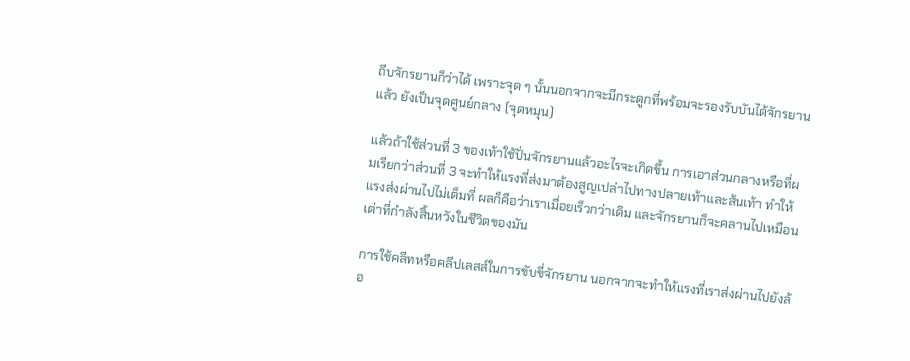ถีบจักรยานก็ว่าได้ เพราะจุด ๆ นั้นนอกจากจะมีกระดูกที่พร้อมจะรองรับบันได้จักรยานแล้ว ยังเป็นจุดศูนย์กลาง (จุดหมุน)

แล้วถ้าใช้ส่วนที่ 3 ของเท้าใช้ปั่นจักรยานแล้วอะไรจะเกิดขึ้น การเอาส่วนกลางหรือที่ผมเรียกว่าส่วนที่ 3 จะทำให้แรงที่ส่งมาต้องสูญเปล่าไปทางปลายเท้าและส้นเท้า ทำให้แรงส่งผ่านไปไม่เต็มที่ ผลก็คือว่าเราเมื่อยเร็วกว่าเดิม และจักรยานก็จะคลานไปเหมือนเต่าที่กำลังสิ้นหวังในชีวิตของมัน

การใช้คลีทหรือคลีปเลสส์ในการขับขี่จักรยาน นอกจากจะทำให้แรงที่เราส่งผ่านไปยังล้อ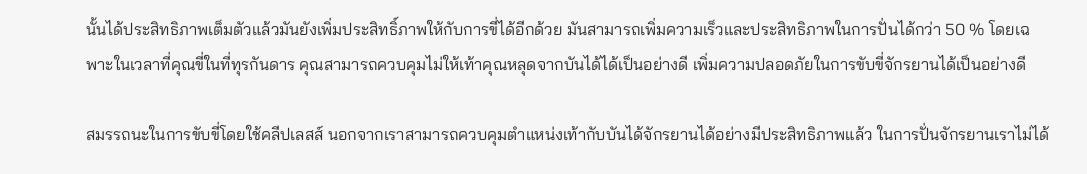นั้นได้ประสิทธิภาพเต็มตัวแล้วมันยังเพิ่มประสิทธิ์ภาพให้กับการขี่ได้อีกด้วย มันสามารถเพิ่มความเร็วและประสิทธิภาพในการปั่นได้กว่า 50 % โดยเฉพาะในเวลาที่คุณขี่ในที่ทุรกันดาร คุณสามารถควบคุมไม่ให้เท้าคุณหลุดจากบันได้ได้เป็นอย่างดี เพิ่มความปลอดภัยในการขับขี่จักรยานได้เป็นอย่างดี

สมรรถนะในการขับขี่โดยใช้คลีปเลสส์ นอกจากเราสามารถควบคุมตำแหน่งเท้ากับบันได้จักรยานได้อย่างมีประสิทธิภาพแล้ว ในการปั่นจักรยานเราไม่ได้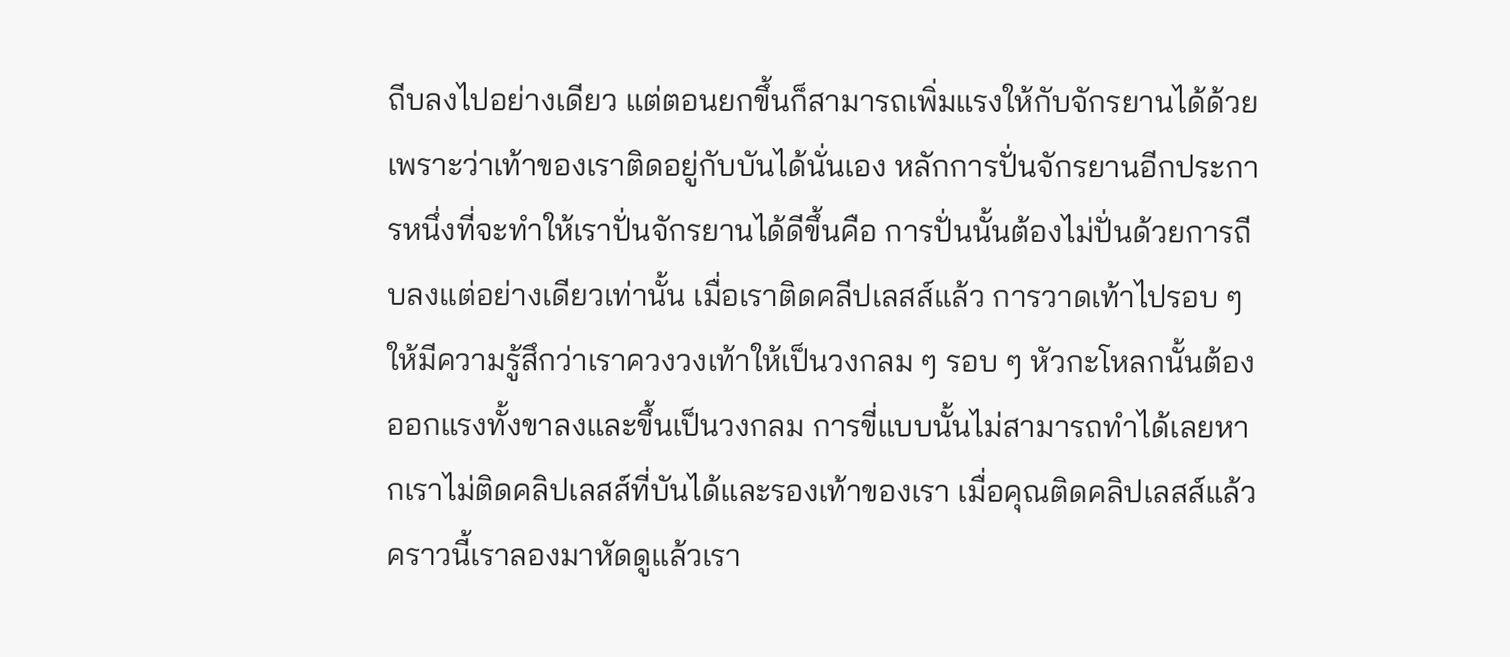ถีบลงไปอย่างเดียว แต่ตอนยกขึ้นก็สามารถเพิ่มแรงให้กับจักรยานได้ด้วย เพราะว่าเท้าของเราติดอยู่กับบันได้นั่นเอง หลักการปั่นจักรยานอีกประการหนึ่งที่จะทำให้เราปั่นจักรยานได้ดีขึ้นคือ การปั่นนั้นต้องไม่ปั่นด้วยการถีบลงแต่อย่างเดียวเท่านั้น เมื่อเราติดคลีปเลสส์แล้ว การวาดเท้าไปรอบ ๆ ให้มีความรู้สึกว่าเราควงวงเท้าให้เป็นวงกลม ๆ รอบ ๆ หัวกะโหลกนั้นต้องออกแรงทั้งขาลงและขึ้นเป็นวงกลม การขี่แบบนั้นไม่สามารถทำได้เลยหากเราไม่ติดคลิปเลสส์ที่บันได้และรองเท้าของเรา เมื่อคุณติดคลิปเลสส์แล้ว คราวนี้เราลองมาหัดดูแล้วเรา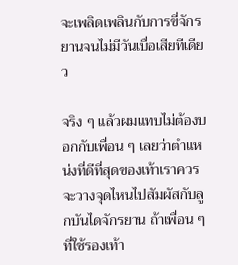จะเพลิดเพลินกับการขี่จักรยานจนไม่มีวันเบื่อเสียทีเดียว

จริง ๆ แล้วผมแทบไม่ต้องบอกกับเพื่อน ๆ เลยว่าตำแหน่งที่ดีที่สุดของเท้าเราควรจะวางจุดไหนไปสัมผัสกับลูกบันไดจักรยาน ถ้าเพื่อน ๆ ที่ใช้รองเท้า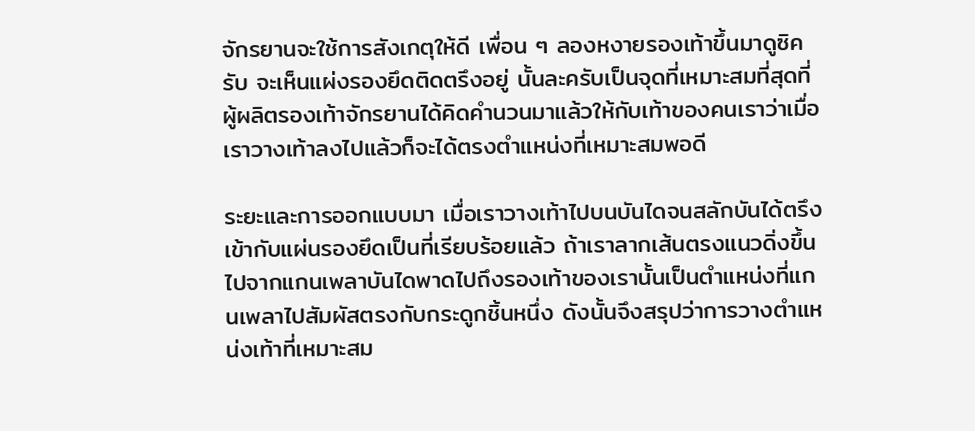จักรยานจะใช้การสังเกตุให้ดี เพื่อน ๆ ลองหงายรองเท้าขึ้นมาดูซิครับ จะเห็นแผ่งรองยึดติดตรึงอยู่ นั้นละครับเป็นจุดที่เหมาะสมที่สุดที่ผู้ผลิตรองเท้าจักรยานได้คิดคำนวนมาแล้วให้กับเท้าของคนเราว่าเมื่อเราวางเท้าลงไปแล้วก็จะได้ตรงตำแหน่งที่เหมาะสมพอดี

ระยะและการออกแบบมา เมื่อเราวางเท้าไปบนบันไดจนสลักบันได้ตรึงเข้ากับแผ่นรองยึดเป็นที่เรียบร้อยแล้ว ถ้าเราลากเส้นตรงแนวดิ่งขึ้นไปจากแกนเพลาบันไดพาดไปถึงรองเท้าของเรานั้นเป็นตำแหน่งที่แกนเพลาไปสัมผัสตรงกับกระดูกชิ้นหนึ่ง ดังนั้นจึงสรุปว่าการวางตำแหน่งเท้าที่เหมาะสม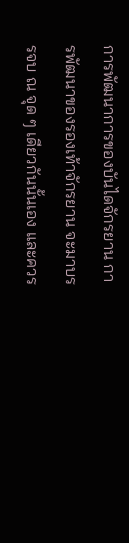การพัฒนาการของบันไดจักรยาน การพัฒนาของรองเท้าจักรยาน จะมาบรรจบ ณ จุด ๆ เดียวกันนั้นเอง และควร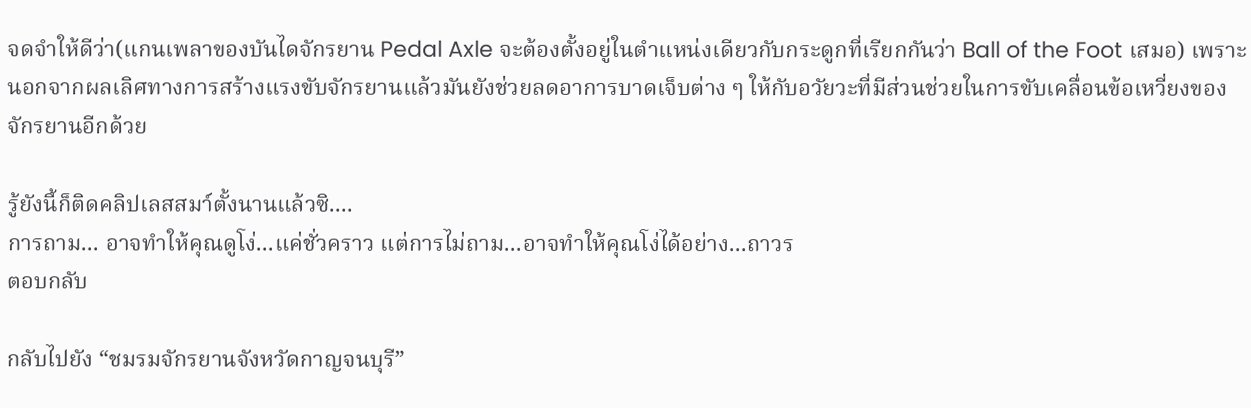จดจำให้ดีว่า(แกนเพลาของบันไดจักรยาน Pedal Axle จะต้องตั้งอยู่ในตำแหน่งเดียวกับกระดูกที่เรียกกันว่า Ball of the Foot เสมอ) เพราะนอกจากผลเลิศทางการสร้างแรงขับจักรยานแล้วมันยังช่วยลดอาการบาดเจ็บต่าง ๆ ให้กับอวัยวะที่มีส่วนช่วยในการขับเคลื่อนข้อเหวี่ยงของจักรยานอีกด้วย

รู้ยังนี้ก็ติดคลิปเลสสมา์ตั้งนานแล้วซิ....
การถาม... อาจทำให้คุณดูโง่...แค่ชั่วคราว แต่การไม่ถาม...อาจทำให้คุณโง่ได้อย่าง...ถาวร
ตอบกลับ

กลับไปยัง “ชมรมจักรยานจังหวัดกาญจนบุรี”